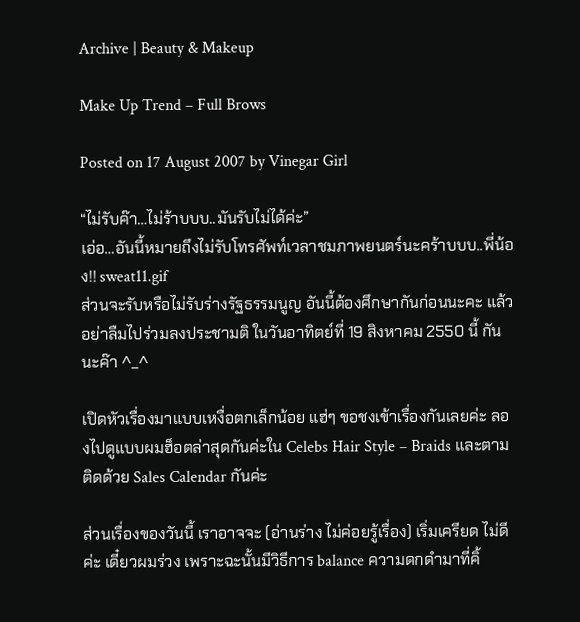Archive | Beauty & Makeup

Make Up Trend – Full Brows

Posted on 17 August 2007 by Vinegar Girl

“ไม่รับค๊า…ไม่ร้าบบบ..มันรับไม่ได้ค่ะ”
เอ่อ…อันนี้หมายถึงไม่รับโทรศัพท์เวลาชมภาพยนตร์นะคร้าบบบ..พี่น้อง!! sweat11.gif
ส่วนจะรับหรือไม่รับร่างรัฐธรรมนูญ อันนี้ต้องศึกษากันก่อนนะคะ แล้วอย่าลืมไปร่วมลงประชามติ ในวันอาทิตย์ที่ 19 สิงหาคม 2550 นี้ กันนะค๊า ^_^

เปิดหัวเรื่องมาแบบเหงื่อตกเล็กน้อย แฮ่ๆ ขอชงเข้าเรื่องกันเลยค่ะ ลองไปดูแบบผมฮ็อตล่าสุดกันค่ะใน Celebs Hair Style – Braids และตามติดด้วย Sales Calendar กันค่ะ

ส่วนเรื่องของวันนี้ เราอาจจะ (อ่านร่าง ไม่ค่อยรู้เรื่อง) เริ่มเครียด ไม่ดีค่ะ เดี๋ยวผมร่วง เพราะฉะนั้นมีวิธีการ balance ความดกดำมาที่คิ้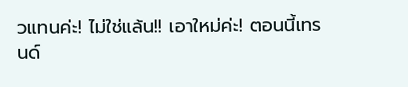วแทนค่ะ! ไม่ใช่แล้น!! เอาใหม่ค่ะ! ตอนนี้เทรนด์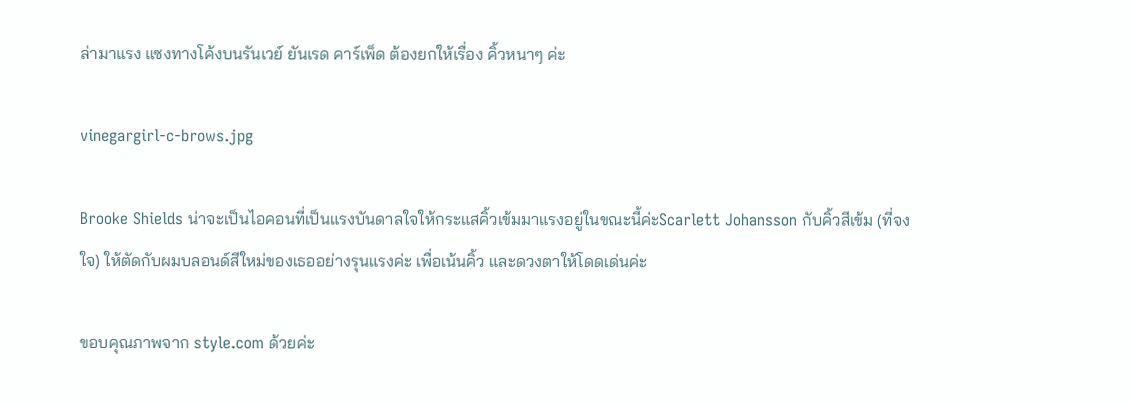ล่ามาแรง แซงทางโค้งบนรันเวย์ ยันเรด คาร์เพ็ด ต้องยกให้เรื่อง คิ้วหนาๆ ค่ะ

vinegargirl-c-brows.jpg

Brooke Shields น่าจะเป็นไอคอนที่เป็นแรงบันดาลใจให้กระแสคิ้วเข้มมาแรงอยู่ในขณะนี้ค่ะScarlett Johansson กับคิ้วสีเข้ม (ที่จงใจ) ให้ตัดกับผมบลอนด์สีใหม่ของเธออย่างรุนแรงค่ะ เพื่อเน้นคิ้ว และดวงตาให้โดดเด่นค่ะ

ขอบคุณภาพจาก style.com ด้วยค่ะ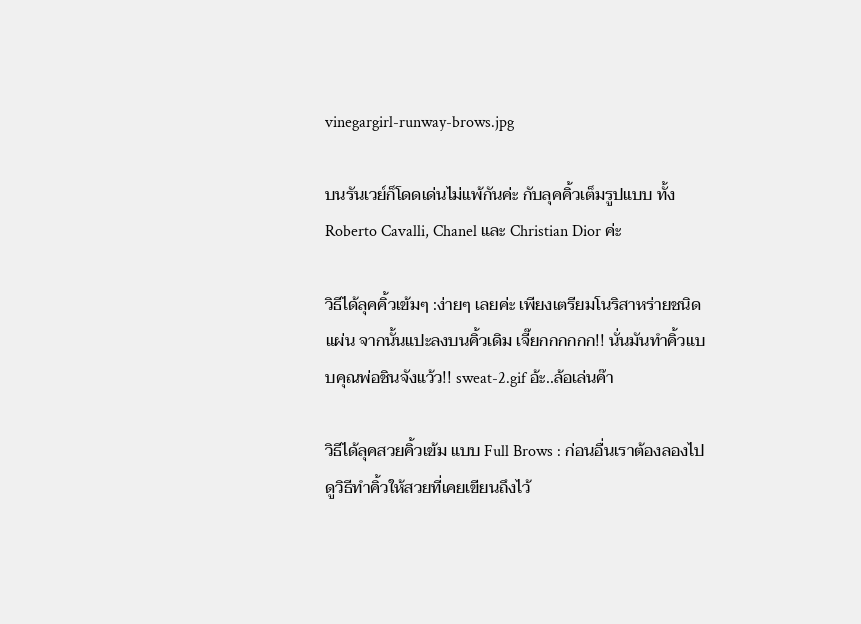vinegargirl-runway-brows.jpg

บนรันเวย์ก็โดดเด่นไม่แพ้กันค่ะ กับลุคคิ้วเต็มรูปแบบ ทั้ง Roberto Cavalli, Chanel และ Christian Dior ค่ะ

วิธีได้ลุคคิ้วเข้มๆ :ง่ายๆ เลยค่ะ เพียงเตรียมโนริสาหร่ายชนิดแผ่น จากนั้นแปะลงบนคิ้วเดิม เจี๊ยกกกกกก!! นั่นมันทำคิ้วแบบคุณพ่อชินจังแว้ว!! sweat-2.gif อ้ะ..ล้อเล่นค๊า

วิธีได้ลุคสวยคิ้วเข้ม แบบ Full Brows : ก่อนอื่นเราต้องลองไปดูวิธีทำคิ้วให้สวยที่เคยเขียนถึงไว้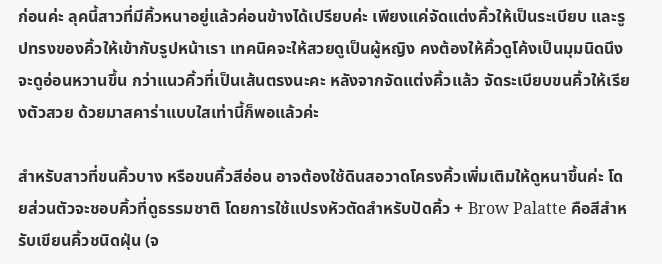ก่อนค่ะ ลุคนี้สาวที่มีคิ้วหนาอยู่แล้วค่อนข้างได้เปรียบค่ะ เพียงแค่จัดแต่งคิ้วให้เป็นระเบียบ และรูปทรงของคิ้วให้เข้ากับรูปหน้าเรา เทคนิคจะให้สวยดูเป็นผู้หญิง คงต้องให้คิ้วดูโค้งเป็นมุมนิดนึงจะดูอ่อนหวานขึ้น กว่าแนวคิ้วที่เป็นเส้นตรงนะคะ หลังจากจัดแต่งคิ้วแล้ว จัดระเบียบขนคิ้วให้เรียงตัวสวย ด้วยมาสคาร่าแบบใสเท่านี้ก็พอแล้วค่ะ

สำหรับสาวที่ขนคิ้วบาง หรือขนคิ้วสีอ่อน อาจต้องใช้ดินสอวาดโครงคิ้วเพิ่มเติมให้ดูหนาขึ้นค่ะ โดยส่วนตัวจะชอบคิ้วที่ดูธรรมชาติ โดยการใช้แปรงหัวตัดสำหรับปัดคิ้ว + Brow Palatte คือสีสำหรับเขียนคิ้วชนิดฝุ่น (จ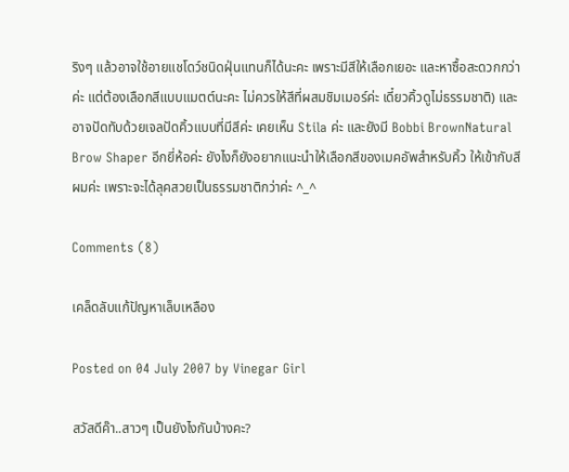ริงๆ แล้วอาจใช้อายแชโดว์ชนิดฝุ่นแทนก็ได้นะคะ เพราะมีสีให้เลือกเยอะ และหาซื้อสะดวกกว่าค่ะ แต่ต้องเลือกสีแบบแมตต์นะคะ ไม่ควรให้สีที่ผสมชิมเมอร์ค่ะ เดี๋ยวคิ้วดูไม่ธรรมชาติ) และอาจปัดทับด้วยเจลปัดคิ้วแบบที่มีสีค่ะ เคยเห็น Stila ค่ะ และยังมี Bobbi BrownNatural Brow Shaper อีกยี่ห้อค่ะ ยังไงก็ยังอยากแนะนำให้เลือกสีของเมคอัพสำหรับคิ้ว ให้เข้ากับสีผมค่ะ เพราะจะได้ลุคสวยเป็นธรรมชาติกว่าค่ะ ^_^

Comments (8)

เคล็ดลับแก้ปัญหาเล็บเหลือง

Posted on 04 July 2007 by Vinegar Girl

สวัสดีค๊า..สาวๆ เป็นยังไงกันบ้างคะ?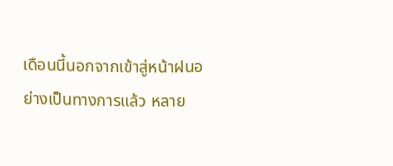เดือนนี้นอกจากเข้าสู่หน้าฝนอย่างเป็นทางการแล้ว หลาย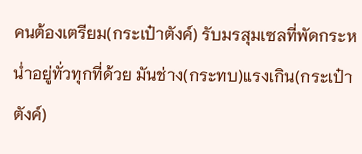คนต้องเตรียม(กระเป๋าตังค์) รับมรสุมเซลที่พัดกระหน่ำอยู่ทั่วทุกที่ด้วย มันช่าง(กระทบ)แรงเกิน(กระเป๋าตังค์)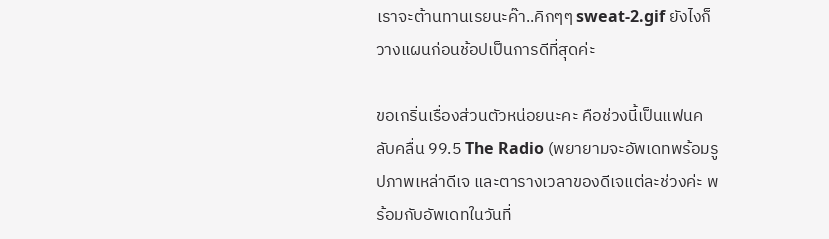เราจะต้านทานเรยนะค๊า..คิกๆๆ sweat-2.gif ยังไงก็วางแผนก่อนช้อปเป็นการดีที่สุดค่ะ

ขอเกริ่นเรื่องส่วนตัวหน่อยนะคะ คือช่วงนี้เป็นแฟนคลับคลื่น 99.5 The Radio (พยายามจะอัพเดทพร้อมรูปภาพเหล่าดีเจ และตารางเวลาของดีเจแต่ละช่วงค่ะ พร้อมกับอัพเดทในวันที่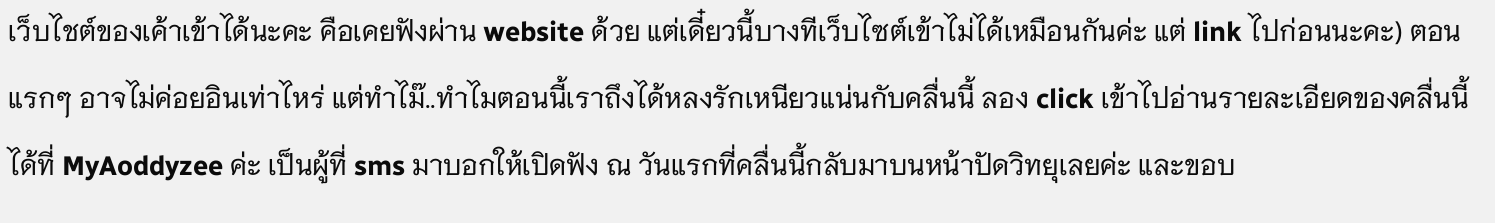เว็บไชต์ของเค้าเข้าได้นะคะ คือเคยฟังผ่าน website ด้วย แต่เดี๋ยวนี้บางทีเว็บไซต์เข้าไม่ได้เหมือนกันค่ะ แต่ link ไปก่อนนะคะ) ตอนแรกๆ อาจไม่ค่อยอินเท่าไหร่ แต่ทำไม๊..ทำไมตอนนี้เราถึงได้หลงรักเหนียวแน่นกับคลื่นนี้ ลอง click เข้าไปอ่านรายละเอียดของคลื่นนี้ได้ที่ MyAoddyzee ค่ะ เป็นผู้ที่ sms มาบอกให้เปิดฟัง ณ วันแรกที่คลื่นนี้กลับมาบนหน้าปัดวิทยุเลยค่ะ และขอบ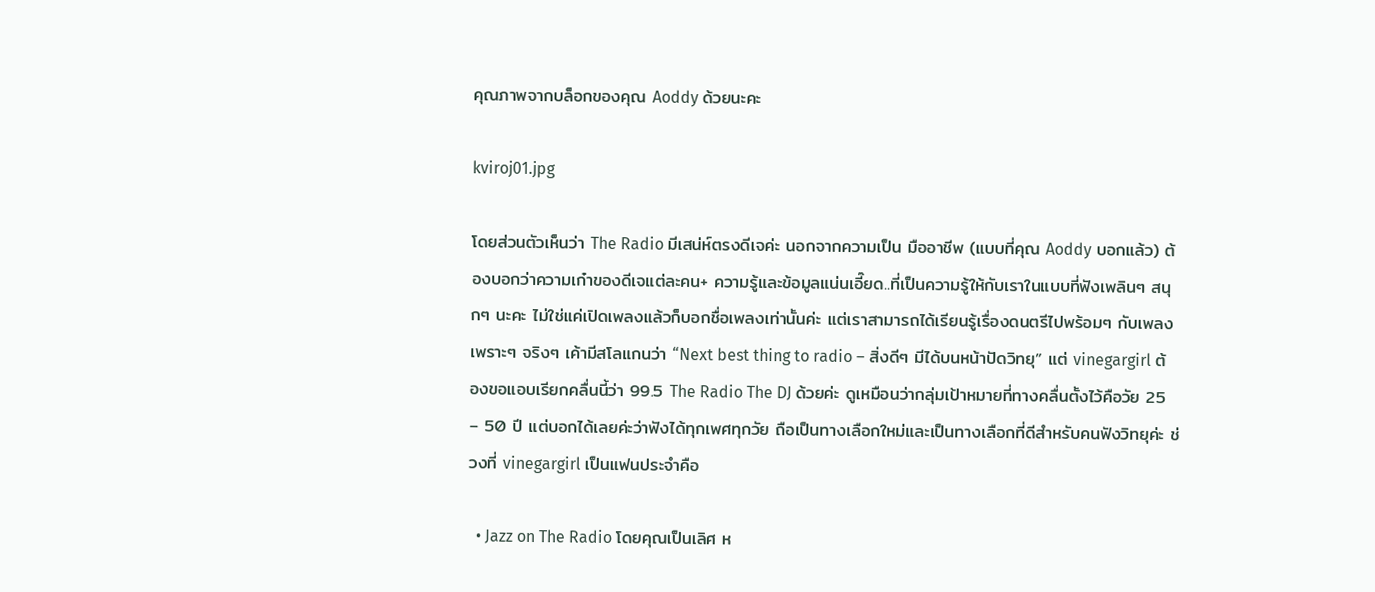คุณภาพจากบล็อกของคุณ Aoddy ด้วยนะคะ

kviroj01.jpg

โดยส่วนตัวเห็นว่า The Radio มีเสน่ห์ตรงดีเจค่ะ นอกจากความเป็น มืออาชีพ (แบบที่คุณ Aoddy บอกแล้ว) ต้องบอกว่าความเก๋าของดีเจแต่ละคน+ ความรู้และข้อมูลแน่นเอี๊ยด..ที่เป็นความรู้ให้กับเราในแบบที่ฟังเพลินๆ สนุกๆ นะคะ ไม่ใช่แค่เปิดเพลงแล้วก็บอกชื่อเพลงเท่านั้นค่ะ แต่เราสามารถได้เรียนรู้เรื่องดนตรีไปพร้อมๆ กับเพลงเพราะๆ จริงๆ เค้ามีสโลแกนว่า “Next best thing to radio – สิ่งดีๆ มีได้บนหน้าปัดวิทยุ” แต่ vinegargirl ต้องขอแอบเรียกคลื่นนี้ว่า 99.5 The Radio The DJ ด้วยค่ะ ดูเหมือนว่ากลุ่มเป้าหมายที่ทางคลื่นตั้งไว้คือวัย 25 – 50 ปี แต่บอกได้เลยค่ะว่าฟังได้ทุกเพศทุกวัย ถือเป็นทางเลือกใหม่และเป็นทางเลือกที่ดีสำหรับคนฟังวิทยุค่ะ ช่วงที่ vinegargirl เป็นแฟนประจำคือ

  • Jazz on The Radio โดยคุณเป็นเลิศ ห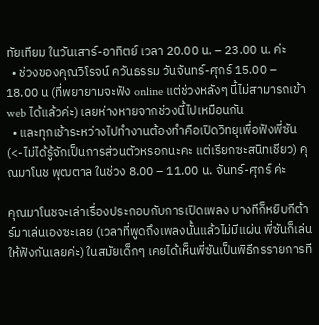ทัยเทียม ในวันเสาร์-อาทิตย์ เวลา 20.00 น. – 23.00 น. ค่ะ
  • ช่วงของคุณวิโรจน์ ควันธรรม วันจันทร์-ศุกร์ 15.00 – 18.00 น (ที่พยายามจะฟัง online แต่ช่วงหลังๆ นี้ไม่สามารถเข้า web ได้แล้วค่ะ) เลยห่างหายจากช่วงนี้ไปเหมือนกัน
  • และทุกเช้าระหว่างไปทำงานต้องทำคือเปิดวิทยุเพื่อฟังพี่ซัน (<-ไม่ได้รู้จักเป็นการส่วนตัวหรอกนะคะ แต่เรียกซะสนิทเชียว) คุณมาโนช พุฒตาล ในช่วง 8.00 – 11.00 น. จันทร์-ศุกร์ ค่ะ

คุณมาโนชจะเล่าเรื่องประกอบกับการเปิดเพลง บางทีก็หยิบกีต้าร์มาเล่นเองซะเลย (เวลาที่พูดถึงเพลงนั้นแล้วไม่มีแผ่น พี่ซันก็เล่นให้ฟังกันเลยค่ะ) ในสมัยเด็กๆ เคยได้เห็นพี่ซันเป็นพิธีกรรายการที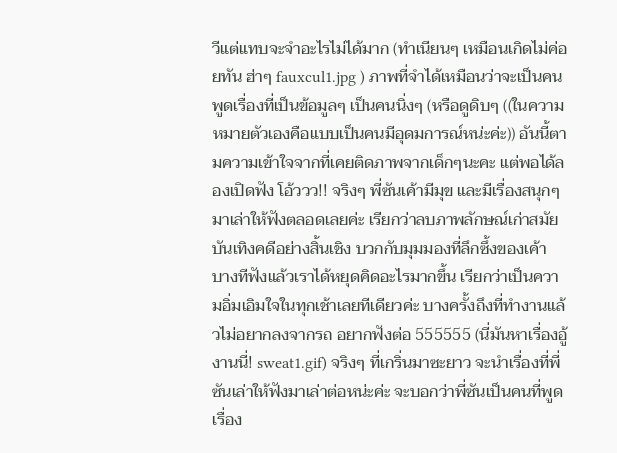วีแต่แทบจะจำอะไรไม่ได้มาก (ทำเนียนๆ เหมือนเกิดไม่ค่อยทัน ฮ่าๆ fauxcul1.jpg ) ภาพที่จำได้เหมือนว่าจะเป็นคนพูดเรื่องที่เป็นข้อมูลๆ เป็นคนนิ่งๆ (หรือดูดิบๆ ((ในความหมายตัวเองคือแบบเป็นคนมีอุดมการณ์หน่ะค่ะ)) อันนี้ตามความเข้าใจจากที่เคยติดภาพจากเด็กๆนะคะ แต่พอได้ลองเปิดฟัง โอ้ววว!! จริงๆ พี่ซันเค้ามีมุข และมีเรื่องสนุกๆ มาเล่าให้ฟังตลอดเลยค่ะ เรียกว่าลบภาพลักษณ์เก่าสมัยบันเทิงคดีอย่างสิ้นเชิง บวกกับมุมมองที่ลึกซึ้งของเค้า บางทีฟังแล้วเราได้หยุดคิดอะไรมากขึ้น เรียกว่าเป็นความอิ่มเอิมใจในทุกเช้าเลยทีเดียวค่ะ บางครั้งถึงที่ทำงานแล้วไม่อยากลงจากรถ อยากฟังต่อ 555555 (นี่มันหาเรื่องอู้งานนี่! sweat1.gif) จริงๆ ที่เกริ่นมาซะยาว จะนำเรื่องที่พี่ซันเล่าให้ฟังมาเล่าต่อหน่ะค่ะ จะบอกว่าพี่ซันเป็นคนที่พูดเรื่อง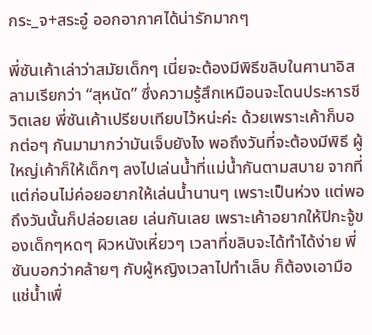กระ_จ+สระอู๋ ออกอากาศได้น่ารักมากๆ

พี่ซันเค้าเล่าว่าสมัยเด็กๆ เนี่ยจะต้องมีพิธีขลิบในศานาอิสลามเรียกว่า “สุหนัด” ซึ่งความรู้สึกเหมือนจะโดนประหารชีวิตเลย พี่ซันเค้าเปรียบเทียบไว้หน่ะค่ะ ด้วยเพราะเค้าก็บอกต่อๆ กันมามากว่ามันเจ็บยังไง พอถึงวันที่จะต้องมีพิธี ผู้ใหญ่เค้าก็ให้เด็กๆ ลงไปเล่นน้ำที่แม่น้ำกันตามสบาย จากที่แต่ก่อนไม่ค่อยอยากให้เล่นน้ำนานๆ เพราะเป็นห่วง แต่พอถึงวันนั้นก็ปล่อยเลย เล่นกันเลย เพราะเค้าอยากให้ปิกะจู้ของเด็กๆหดๆ ผิวหนังเหี่ยวๆ เวลาที่ขลิบจะได้ทำได้ง่าย พี่ซันบอกว่าคล้ายๆ กับผู้หญิงเวลาไปทำเล็บ ก็ต้องเอามือแช่น้ำเพื่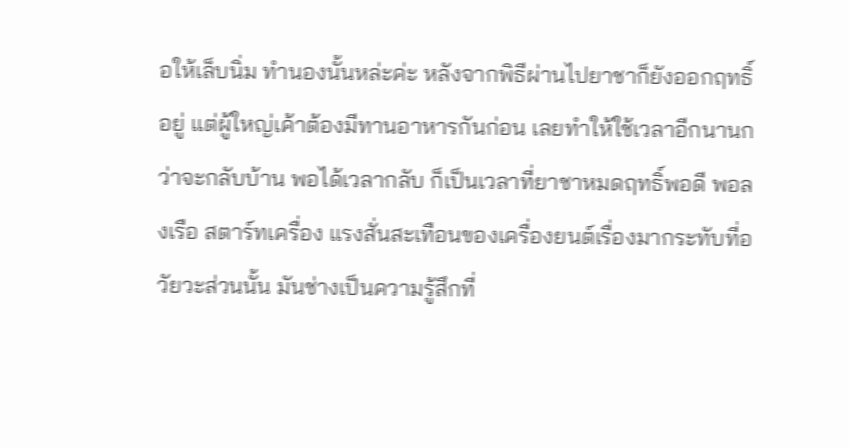อให้เล็บนิ่ม ทำนองนั้นหล่ะค่ะ หลังจากพิธีผ่านไปยาชาก็ยังออกฤทธิ์อยู่ แต่ผู้ใหญ่เค้าต้องมีทานอาหารกันก่อน เลยทำให้ใช้เวลาอีกนานกว่าจะกลับบ้าน พอได้เวลากลับ ก็เป็นเวลาที่ยาชาหมดฤทธิ์พอดี พอลงเรือ สตาร์ทเครื่อง แรงสั่นสะเทือนของเครื่องยนต์เรื่องมากระทับที่อวัยวะส่วนนั้น มันช่างเป็นความรู้สึกที่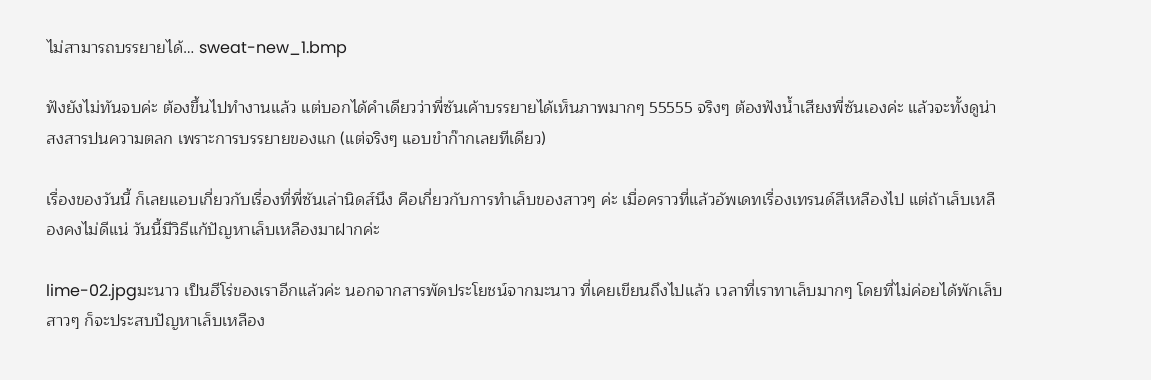ไม่สามารถบรรยายได้… sweat-new_1.bmp

ฟังยังไม่ทันจบค่ะ ต้องขึ้นไปทำงานแล้ว แต่บอกได้คำเดียวว่าพี่ซันเค้าบรรยายได้เห็นภาพมากๆ 55555 จริงๆ ต้องฟังน้ำเสียงพี่ซันเองค่ะ แล้วจะทั้งดูน่าสงสารปนความตลก เพราะการบรรยายของแก (แต่จริงๆ แอบขำก๊ากเลยทีเดียว)

เรื่องของวันนี้ ก็เลยแอบเกี่ยวกับเรื่องที่พี่ซันเล่านิดส์นึง คือเกี่ยวกับการทำเล็บของสาวๆ ค่ะ เมื่อคราวที่แล้วอัพเดทเรื่องเทรนด์สีเหลืองไป แต่ถ้าเล็บเหลืองคงไม่ดีแน่ วันนี้มีวิธีแก้ปัญหาเล็บเหลืองมาฝากค่ะ

lime-02.jpgมะนาว เป็นฮีโร่ของเราอีกแล้วค่ะ นอกจากสารพัดประโยชน์จากมะนาว ที่เคยเขียนถึงไปแล้ว เวลาที่เราทาเล็บมากๆ โดยที่ไม่ค่อยได้พักเล็บ สาวๆ ก็จะประสบปัญหาเล็บเหลือง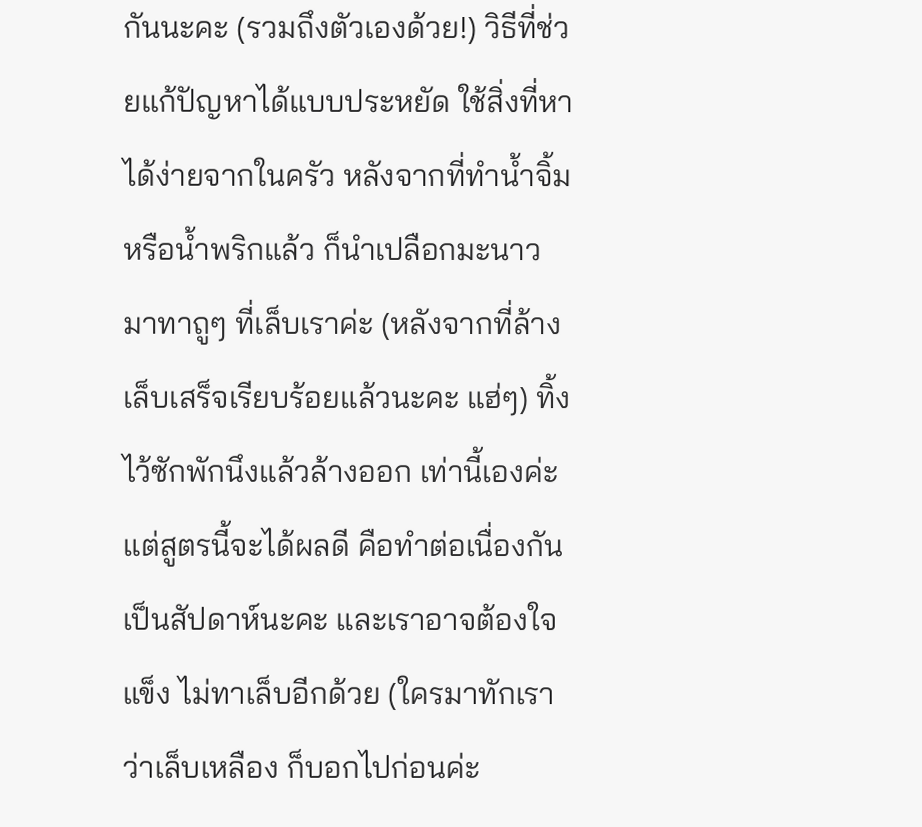กันนะคะ (รวมถึงตัวเองด้วย!) วิธีที่ช่วยแก้ปัญหาได้แบบประหยัด ใช้สิ่งที่หาได้ง่ายจากในครัว หลังจากที่ทำน้ำจิ้ม หรือน้ำพริกแล้ว ก็นำเปลือกมะนาวมาทาถูๆ ที่เล็บเราค่ะ (หลังจากที่ล้างเล็บเสร็จเรียบร้อยแล้วนะคะ แฮ่ๆ) ทิ้งไว้ซักพักนึงแล้วล้างออก เท่านี้เองค่ะ แต่สูตรนี้จะได้ผลดี คือทำต่อเนื่องกันเป็นสัปดาห์นะคะ และเราอาจต้องใจแข็ง ไม่ทาเล็บอีกด้วย (ใครมาทักเราว่าเล็บเหลือง ก็บอกไปก่อนค่ะ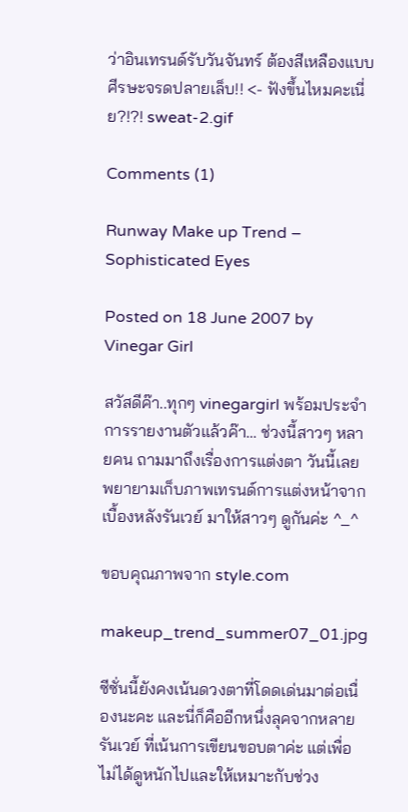ว่าอินเทรนด์รับวันจันทร์ ต้องสีเหลืองแบบศีรษะจรดปลายเล็บ!! <- ฟังขึ้นไหมคะเนี่ย?!?! sweat-2.gif

Comments (1)

Runway Make up Trend – Sophisticated Eyes

Posted on 18 June 2007 by Vinegar Girl

สวัสดีค๊า..ทุกๆ vinegargirl พร้อมประจำการรายงานตัวแล้วค๊า… ช่วงนี้สาวๆ หลายคน ถามมาถึงเรื่องการแต่งตา วันนี้เลยพยายามเก็บภาพเทรนด์การแต่งหน้าจากเบื้องหลังรันเวย์ มาให้สาวๆ ดูกันค่ะ ^_^

ขอบคุณภาพจาก style.com

makeup_trend_summer07_01.jpg

ซีซั่นนี้ยังคงเน้นดวงตาที่โดดเด่นมาต่อเนื่องนะคะ และนี่ก็คืออีกหนึ่งลุคจากหลายรันเวย์ ที่เน้นการเขียนขอบตาค่ะ แต่เพื่อไม่ได้ดูหนักไปและให้เหมาะกับช่วง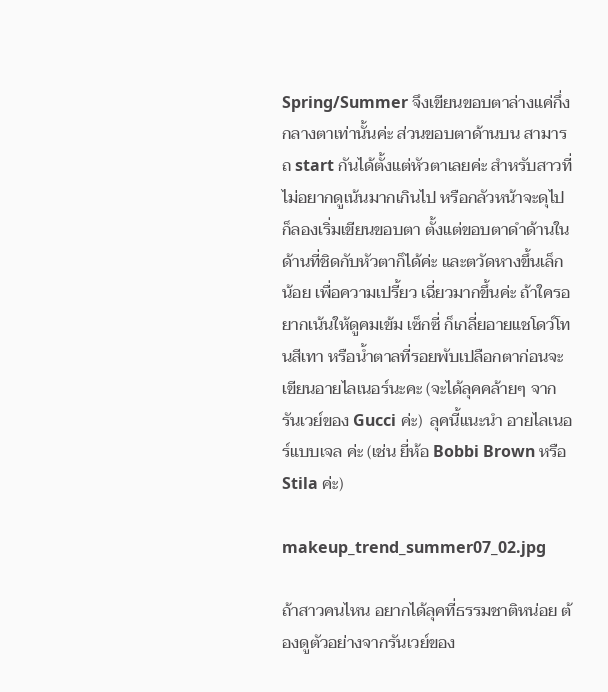Spring/Summer จึงเขียนขอบตาล่างแค่กึ่งกลางตาเท่านั้นค่ะ ส่วนขอบตาด้านบน สามารถ start กันได้ตั้งแต่หัวตาเลยค่ะ สำหรับสาวที่ไม่อยากดูเน้นมากเกินไป หรือกลัวหน้าจะดุไป ก็ลองเริ่มเขียนขอบตา ตั้งแต่ขอบตาดำด้านใน ด้านที่ชิดกับหัวตาก็ได้ค่ะ และตวัดหางขึ้นเล็กน้อย เพื่อความเปรี้ยว เฉี่ยวมากขึ้นค่ะ ถ้าใครอยากเน้นให้ดูคมเข้ม เซ็กซี่ ก็เกลี่ยอายแชโดว์โทนสีเทา หรือน้ำตาลที่รอยพับเปลือกตาก่อนจะเขียนอายไลเนอร์นะคะ (จะได้ลุคคล้ายๆ จากรันเวย์ของ Gucci ค่ะ)  ลุคนี้แนะนำ อายไลเนอร์แบบเจล ค่ะ (เช่น ยี่ห้อ Bobbi Brown หรือ Stila ค่ะ)

makeup_trend_summer07_02.jpg

ถ้าสาวคนไหน อยากได้ลุคที่ธรรมชาติหน่อย ต้องดูตัวอย่างจากรันเวย์ของ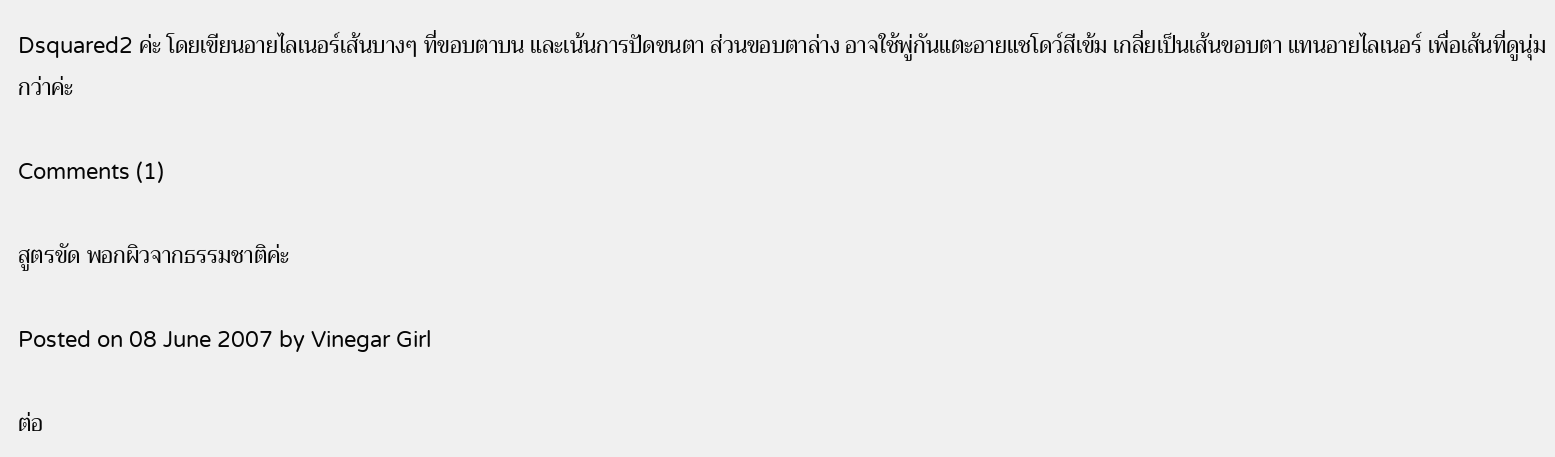Dsquared2 ค่ะ โดยเขียนอายไลเนอร์เส้นบางๆ ที่ขอบตาบน และเน้นการปัดขนตา ส่วนขอบตาล่าง อาจใช้พู่กันแตะอายแชโดว์สีเข้ม เกลี่ยเป็นเส้นขอบตา แทนอายไลเนอร์ เพื่อเส้นที่ดูนุ่มกว่าค่ะ

Comments (1)

สูตรขัด พอกผิวจากธรรมชาติค่ะ

Posted on 08 June 2007 by Vinegar Girl

ต่อ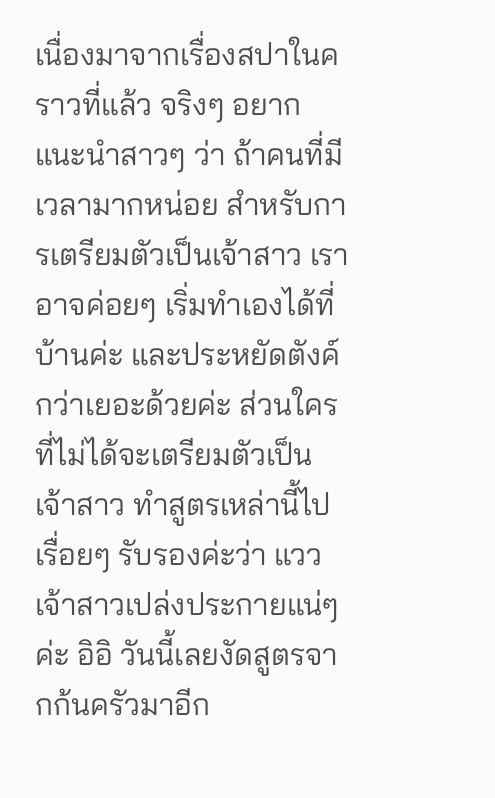เนื่องมาจากเรื่องสปาในคราวที่แล้ว จริงๆ อยากแนะนำสาวๆ ว่า ถ้าคนที่มีเวลามากหน่อย สำหรับการเตรียมตัวเป็นเจ้าสาว เราอาจค่อยๆ เริ่มทำเองได้ที่บ้านค่ะ และประหยัดตังค์กว่าเยอะด้วยค่ะ ส่วนใครที่ไม่ได้จะเตรียมตัวเป็นเจ้าสาว ทำสูตรเหล่านี้ไปเรื่อยๆ รับรองค่ะว่า แววเจ้าสาวเปล่งประกายแน่ๆค่ะ อิอิ วันนี้เลยงัดสูตรจากก้นครัวมาอีก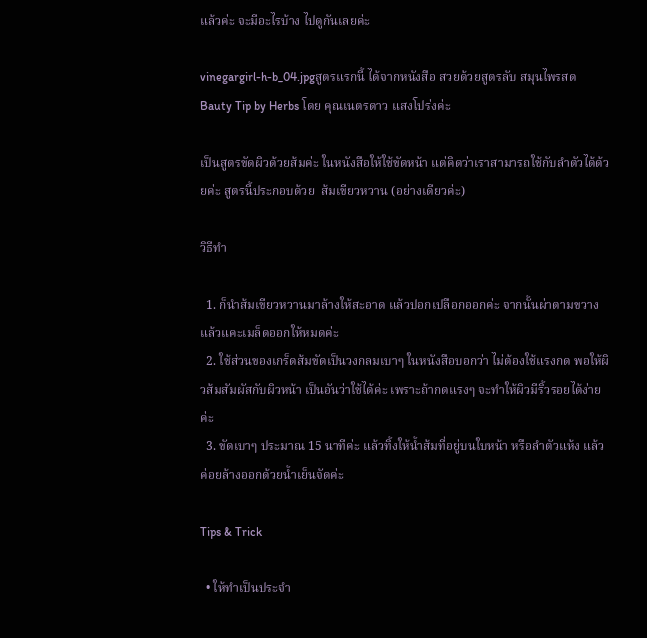แล้วค่ะ จะมีอะไรบ้าง ไปดูกันเลยค่ะ

vinegargirl-h-b_04.jpgสูตรแรกนี้ ได้จากหนังสือ สวยด้วยสูตรลับ สมุนไพรสด Bauty Tip by Herbs โดย คุณเนตรดาว แสงโปร่งค่ะ

เป็นสูตรขัดผิวด้วยส้มค่ะ ในหนังสือให้ใช้ขัดหน้า แต่คิดว่าเราสามารถใช้กับลำตัวได้ด้วยค่ะ สูตรนี้ประกอบด้วย  ส้มเขียวหวาน (อย่างเดียวค่ะ)

วิธีทำ

  1. ก็นำส้มเขียวหวานมาล้างให้สะอาด แล้วปอกเปลือกออกค่ะ จากนั้นผ่าตามขวาง แล้วแคะเมล็ดออกให้หมดค่ะ
  2. ใช้ส่วนของเกร็ดส้มขัดเป็นวงกลมเบาๆ ในหนังสือบอกว่า ไม่ต้องใช้แรงกด พอให้ผิวส้มสัมผัสกับผิวหน้า เป็นอันว่าใช้ได้ค่ะ เพราะถ้ากดแรงๆ จะทำให้ผิวมีริ้วรอยได้ง่ายค่ะ
  3. ขัดเบาๆ ประมาณ 15 นาทีค่ะ แล้วทิ้งให้น้ำส้มที่อยู่บนใบหน้า หรือลำตัวแห้ง แล้วค่อยล้างออกด้วยน้ำเย็นจัดค่ะ

Tips & Trick

  • ให้ทำเป็นประจำ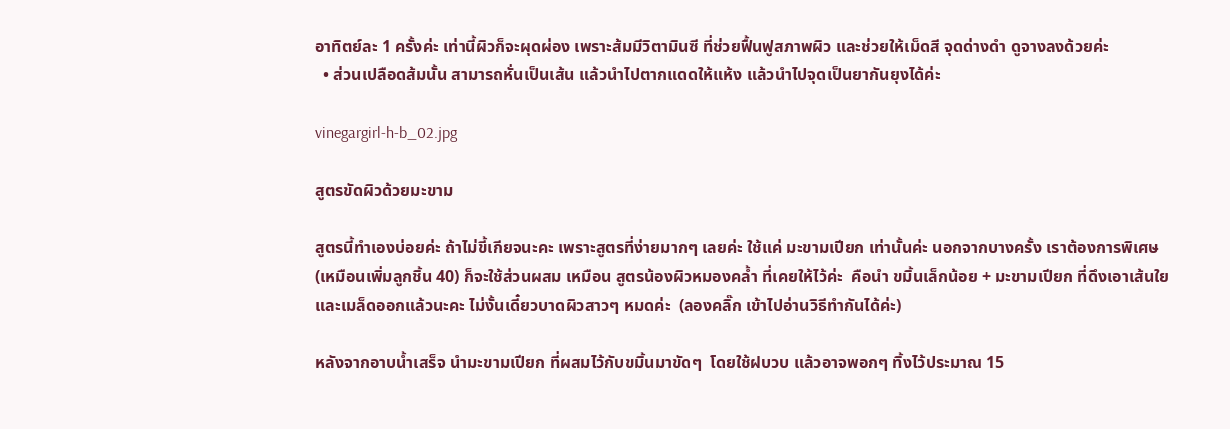อาทิตย์ละ 1 ครั้งค่ะ เท่านี้ผิวก็จะผุดผ่อง เพราะส้มมีวิตามินซี ที่ช่วยฟื้นฟูสภาพผิว และช่วยให้เม็ดสี จุดด่างดำ ดูจางลงด้วยค่ะ
  • ส่วนเปลือดส้มนั้น สามารถหั่นเป็นเส้น แล้วนำไปตากแดดให้แห้ง แล้วนำไปจุดเป็นยากันยุงได้ค่ะ

vinegargirl-h-b_02.jpg

สูตรขัดผิวด้วยมะขาม

สูตรนี้ทำเองบ่อยค่ะ ถ้าไม่ขี้เกียจนะคะ เพราะสูตรที่ง่ายมากๆ เลยค่ะ ใช้แค่ มะขามเปียก เท่านั้นค่ะ นอกจากบางครั้ง เราต้องการพิเศษ (เหมือนเพิ่มลูกชิ้น 40) ก็จะใช้ส่วนผสม เหมือน สูตรน้องผิวหมองคล้ำ ที่เคยให้ไว้ค่ะ  คือนำ ขมิ้นเล็กน้อย + มะขามเปียก ที่ดึงเอาเส้นใย และเมล็ดออกแล้วนะคะ ไม่งั้นเดี๋ยวบาดผิวสาวๆ หมดค่ะ  (ลองคลิ๊ก เข้าไปอ่านวิธีทำกันได้ค่ะ)

หลังจากอาบน้ำเสร็จ นำมะขามเปียก ที่ผสมไว้กับขมิ้นมาขัดๆ  โดยใช้ฝบวบ แล้วอาจพอกๆ ทิ้งไว้ประมาณ 15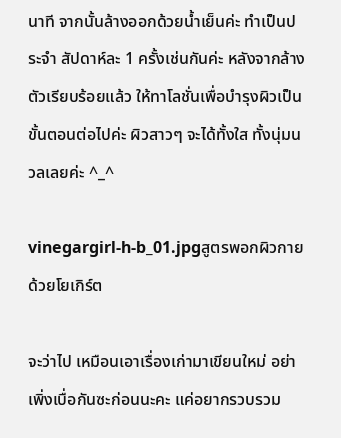นาที จากนั้นล้างออกด้วยน้ำเย็นค่ะ ทำเป็นประจำ สัปดาห์ละ 1 ครั้งเช่นกันค่ะ หลังจากล้างตัวเรียบร้อยแล้ว ให้ทาโลชั่นเพื่อบำรุงผิวเป็นขั้นตอนต่อไปค่ะ ผิวสาวๆ จะได้ทั้งใส ทั้งนุ่มนวลเลยค่ะ ^_^

vinegargirl-h-b_01.jpgสูตรพอกผิวกายด้วยโยเกิร์ต

จะว่าไป เหมือนเอาเรื่องเก่ามาเขียนใหม่ อย่าเพิ่งเบื่อกันซะก่อนนะคะ แค่อยากรวบรวม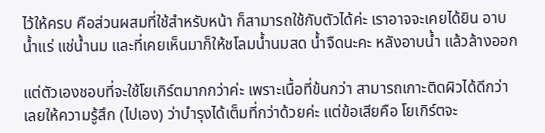ไว้ให้ครบ คือส่วนผสมที่ใช้สำหรับหน้า ก็สามารถใช้กับตัวได้ค่ะ เราอาจจะเคยได้ยิน อาบน้ำแร่ แช่น้ำนม และที่เคยเห็นมาก็ให้ชโลมน้ำนมสด น้ำจืดนะคะ หลังอาบน้ำ แล้วล้างออก

แต่ตัวเองชอบที่จะใช้โยเกิร์ตมากกว่าค่ะ เพราะเนื้อที่ข้นกว่า สามารถเกาะติดผิวได้ดีกว่า เลยให้ความรู้สึก (ไปเอง) ว่าบำรุงได้เต็มที่กว่าด้วยค่ะ แต่ข้อเสียคือ โยเกิร์ตจะ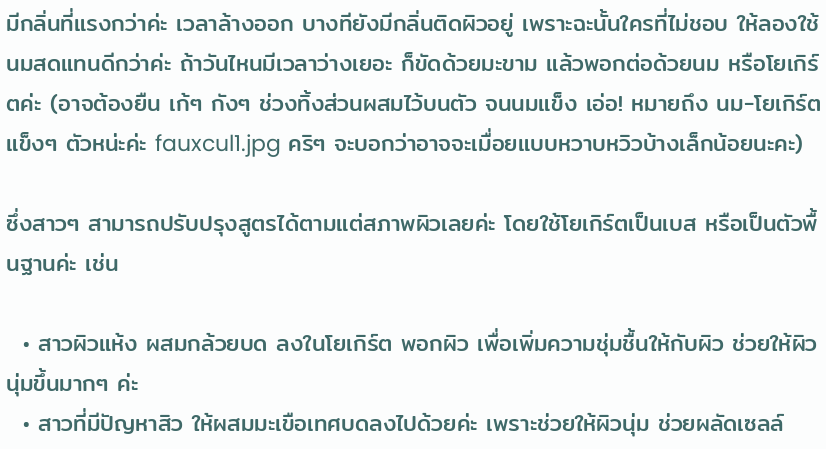มีกลิ่นที่แรงกว่าค่ะ เวลาล้างออก บางทียังมีกลิ่นติดผิวอยู่ เพราะฉะนั้นใครที่ไม่ชอบ ให้ลองใช้นมสดแทนดีกว่าค่ะ ถ้าวันไหนมีเวลาว่างเยอะ ก็ขัดด้วยมะขาม แล้วพอกต่อด้วยนม หรือโยเกิร์ตค่ะ (อาจต้องยืน เก้ๆ กังๆ ช่วงทิ้งส่วนผสมไว้บนตัว จนนมแข็ง เอ่อ! หมายถึง นม-โยเกิร์ตแข็งๆ ตัวหน่ะค่ะ fauxcul1.jpg คริๆ จะบอกว่าอาจจะเมื่อยแบบหวาบหวิวบ้างเล็กน้อยนะคะ)

ซึ่งสาวๆ สามารถปรับปรุงสูตรได้ตามแต่สภาพผิวเลยค่ะ โดยใช้โยเกิร์ตเป็นเบส หรือเป็นตัวพื้นฐานค่ะ เช่น

  • สาวผิวแห้ง ผสมกล้วยบด ลงในโยเกิร์ต พอกผิว เพื่อเพิ่มความชุ่มชื้นให้กับผิว ช่วยให้ผิวนุ่มขึ้นมากๆ ค่ะ
  • สาวที่มีปัญหาสิว ให้ผสมมะเขือเทศบดลงไปด้วยค่ะ เพราะช่วยให้ผิวนุ่ม ช่วยผลัดเซลล์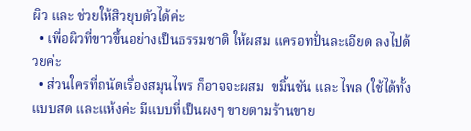ผิว และ ช่วยให้สิวยุบตัวได้ค่ะ
  • เพื่อผิวที่ขาวขึ้นอย่างเป็นธรรมชาติ ให้ผสม แครอทปั่นละเอียด ลงไปด้วยค่ะ
  • ส่วนใครที่ถนัดเรื่องสมุนไพร ก็อาจจะผสม  ขมิ้นชัน และ ไพล (ใช้ได้ทั้งแบบสด และแห้งค่ะ มีแบบที่เป็นผงๆ ขายตามร้านขาย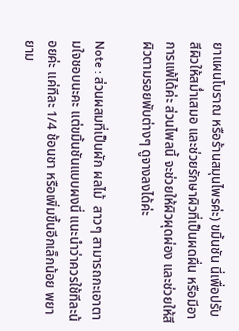ยาแผนโบราณ หรือร้านสมุนไพรค่ะ) ขมิ้นชัน นี่เพื่อปรับสีผิวให้สม่ำเสมอ และช่วยรักษาผิวที่เป็นผดผื่น หรือมีอาการแพ้ได้ค่ะ ส่วนไพลนี้ จะช่วยให้ผิวผุดผ่อง และช่วยให้สีผิวตามรอยพับต่างๆ ดูจางลงได้ค่ะ

Note : ส่วนผสมที่เป็นผัก ผลไม้  สาวๆ สามารถกะเอาตามใจชอบนะคะ แต่ขมิ้นชันแบบผงนี่ แนะนำว่าควรใช้ทีละน้อยค่ะ แค่ทีละ 1/4 ช้อนชา หรือเพิ่มขึ้นอีกเล็กน้อย พยายาม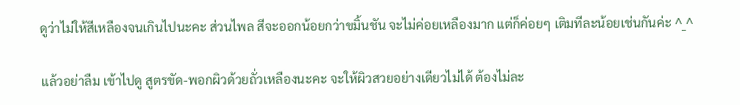ดูว่าไม่ให้สีเหลืองจนเกินไปนะคะ ส่วนไพล สีจะออกน้อยกว่าขมิ้นชัน จะไม่ค่อยเหลืองมาก แต่ก็ค่อยๆ เติมทีละน้อยเช่นกันค่ะ ^_^

แล้วอย่าลืม เข้าไปดู สูตรขัด-พอกผิวด้วยถั่วเหลืองนะคะ จะให้ผิวสวยอย่างเดียวไม่ได้ ต้องไม่ละ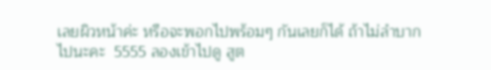เลยผิวหน้าค่ะ หรือจะพอกไปพร้อมๆ กันเลยก็ได้ ถ้าไม่ลำบากไปนะคะ  5555 ลองเข้าไปดู สูต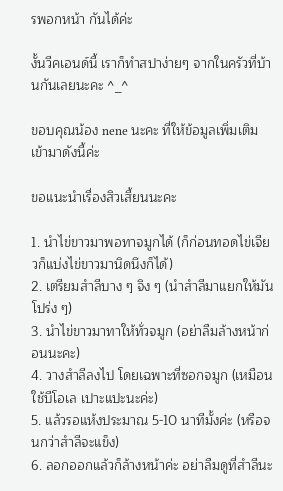รพอกหน้า กันได้ค่ะ

งั้นวีคเอนด์นี้ เราก็ทำสปาง่ายๆ จากในครัวที่บ้านกันเลยนะคะ ^_^

ขอบคุณน้อง nene นะคะ ที่ให้ข้อมูลเพิ่มเติมเข้ามาดังนี้ค่ะ

ขอแนะนำเรื่องสิวเสี้ยนนะคะ

1. นำไข่ขาวมาพอทาจมูกได้ (ก็ก่อนทอดไข่เจียวก็แบ่งไข่ขาวมานิดนึงก็ได้)
2. เตรียมสำลีบาง ๆ จิง ๆ (นำสำลีมาแยกให้มันโปร่ง ๆ)
3. นำไข่ขาวมาทาให้ทั่วจมูก (อย่าลืมล้างหน้าก่อนนะคะ)
4. วางสำลีลงไป โดยเฉพาะที่ซอกจมูก (เหมือนใช้บีโอเล เปาะแปะนะค่ะ)
5. แล้วรอแห้งประมาณ 5-10 นาทีมั้งค่ะ (หรือจนกว่าสำลีจะแข็ง)
6. ลอกออกแล้วก็ล้างหน้าค่ะ อย่าลืมดูที่สำลีนะ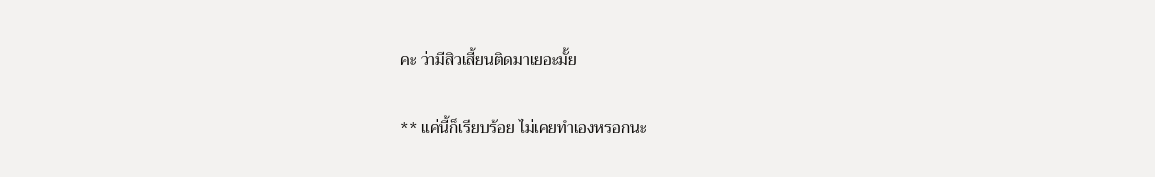คะ ว่ามีสิวเสี้ยนติดมาเยอะมั้ย

** แค่นี้ก็เรียบร้อย ไม่เคยทำเองหรอกนะ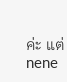ค่ะ แต่ nene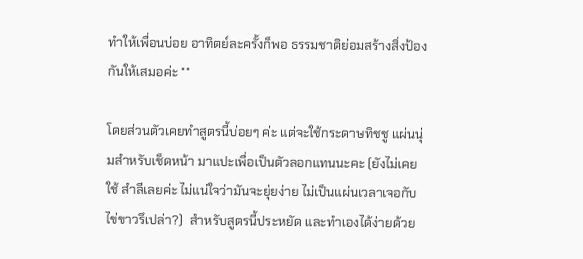ทำให้เพื่อนบ่อย อาทิตย์ละครั้งก็พอ ธรรมชาติย่อมสร้างสิ่งป้องกันให้เสมอค่ะ **

โดยส่วนตัวเคยทำสูตรนี้บ่อยๆ ค่ะ แต่จะใช้กระดาษทิชชู แผ่นนุ่มสำหรับเช็ดหน้า มาแปะเพื่อเป็นตัวลอกแทนนะคะ (ยังไม่เคยใช้ สำลีเลยค่ะ ไม่แน่ใจว่ามันจะยุ่ยง่าย ไม่เป็นแผ่นเวลาเจอกับไข่ขาวรึเปล่า?)  สำหรับสูตรนี้ประหยัด และทำเองได้ง่ายด้วย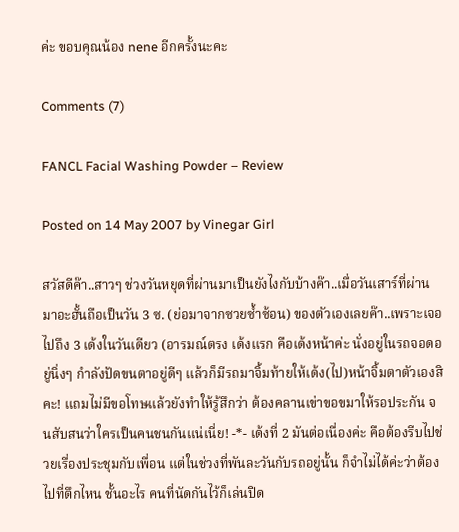ค่ะ ขอบคุณน้อง nene อีกครั้งนะคะ

Comments (7)

FANCL Facial Washing Powder – Review

Posted on 14 May 2007 by Vinegar Girl

สวัสดีค๊า..สาวๆ ช่วงวันหยุดที่ผ่านมาเป็นยังไงกับบ้างค๊า..เมื่อวันเสาร์ที่ผ่านมาอะฮั้นถือเป็นวัน 3 ซ. (ย่อมาจากซวยซ้ำซ้อน) ของตัวเองเลยค๊า..เพราะเจอไปถึง 3 เด้งในวันเดียว (อารมณ์ตรง เด้งแรก คือเด้งหน้าค่ะ นั่งอยู่ในรถจอดอยู่นิ่งๆ กำลังปัดขนตาอยู่ดีๆ แล้วก็มีรถมาจิ้มท้ายให้เด้ง(ไป)หน้าจิ้มตาตัวเองสิคะ! แถมไม่มีขอโทษแล้วยังทำให้รู้สึกว่า ต้องคลานเข่าขอขมาให้รอประกัน จนสับสนว่าใครเป็นคนชนกันแน่เนี่ย! -*- เด้งที่ 2 มันต่อเนื่องค่ะ คือต้องรีบไปช่วยเรื่องประชุมกับเพื่อน แต่ในช่วงที่พันละวันกับรถอยู่นั้น ก็จำไม่ได้ค่ะว่าต้องไปที่ตึกไหน ชั้นอะไร คนที่นัดกันไว้ก็เล่นปิด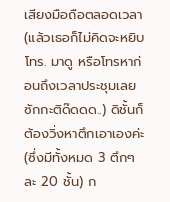เสียงมือถือตลอดเวลา (แล้วเธอก็ไม่คิดจะหยิบโทร. มาดู หรือโทรหาก่อนถึงเวลาประชุมเลยซักกะติด๊ดดด..) ดิชั้นก็ต้องวิ่งหาตึกเอาเองค่ะ (ซึ่งมีทั้งหมด 3 ตึกๆ ละ 20 ชั้น) ก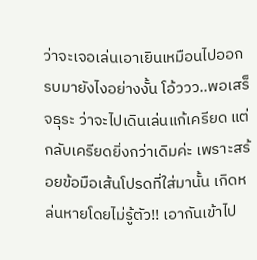ว่าจะเจอเล่นเอาเยินเหมือนไปออกรบมายังไงอย่างงั้น โอ้ววว..พอเสร็จธุระ ว่าจะไปเดินเล่นแก้เครียด แต่กลับเครียดยิ่งกว่าเดิมค่ะ เพราะสร้อยข้อมือเส้นโปรดที่ใส่มานั้น เกิดหล่นหายโดยไม่รู้ตัว!! เอากันเข้าไป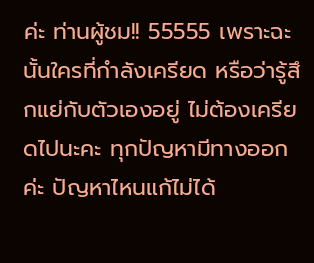ค่ะ ท่านผู้ชม!! 55555 เพราะฉะนั้นใครที่กำลังเครียด หรือว่ารู้สึกแย่กับตัวเองอยู่ ไม่ต้องเครียดไปนะคะ ทุกปัญหามีทางออกค่ะ ปัญหาไหนแก้ไม่ได้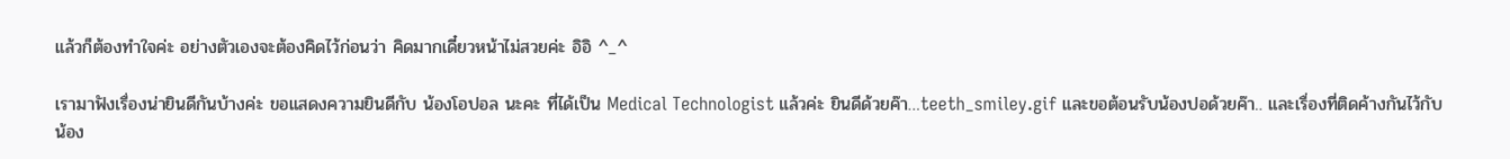แล้วก็ต้องทำใจค่ะ อย่างตัวเองจะต้องคิดไว้ก่อนว่า คิดมากเดี๋ยวหน้าไม่สวยค่ะ อิอิ ^_^

เรามาฟังเรื่องน่ายินดีกันบ้างค่ะ ขอแสดงความยินดีกับ น้องโอปอล นะคะ ที่ได้เป็น Medical Technologist แล้วค่ะ ยินดีด้วยค๊า…teeth_smiley.gif และขอต้อนรับน้องปอด้วยค๊า.. และเรื่องที่ติดค้างกันไว้กับ น้อง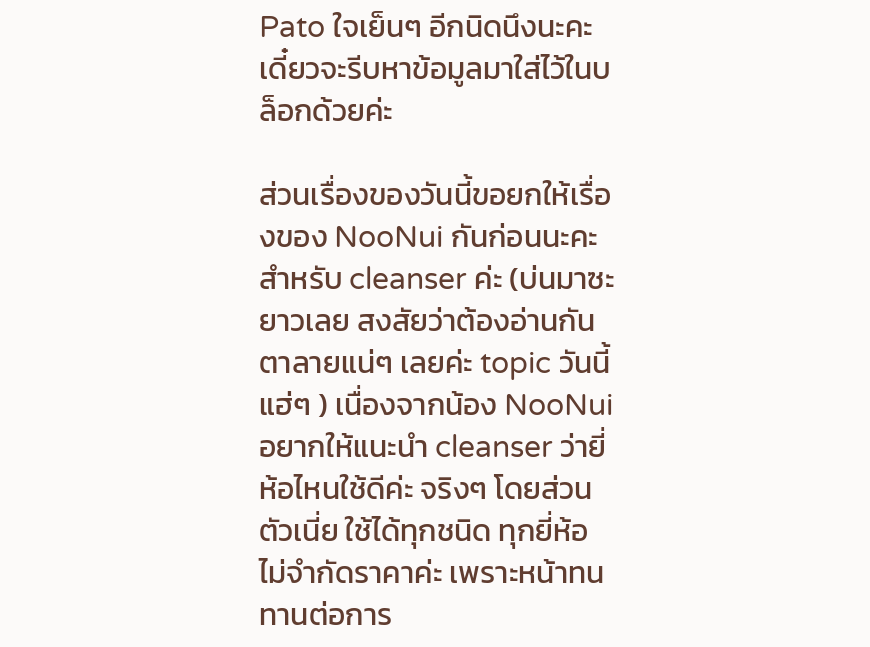Pato ใจเย็นๆ อีกนิดนึงนะคะ เดี๋ยวจะรีบหาข้อมูลมาใส่ไว้ในบล็อกด้วยค่ะ

ส่วนเรื่องของวันนี้ขอยกให้เรื่องของ NooNui กันก่อนนะคะ สำหรับ cleanser ค่ะ (บ่นมาซะยาวเลย สงสัยว่าต้องอ่านกันตาลายแน่ๆ เลยค่ะ topic วันนี้ แฮ่ๆ ) เนื่องจากน้อง NooNui อยากให้แนะนำ cleanser ว่ายี่ห้อไหนใช้ดีค่ะ จริงๆ โดยส่วนตัวเนี่ย ใช้ได้ทุกชนิด ทุกยี่ห้อ ไม่จำกัดราคาค่ะ เพราะหน้าทนทานต่อการ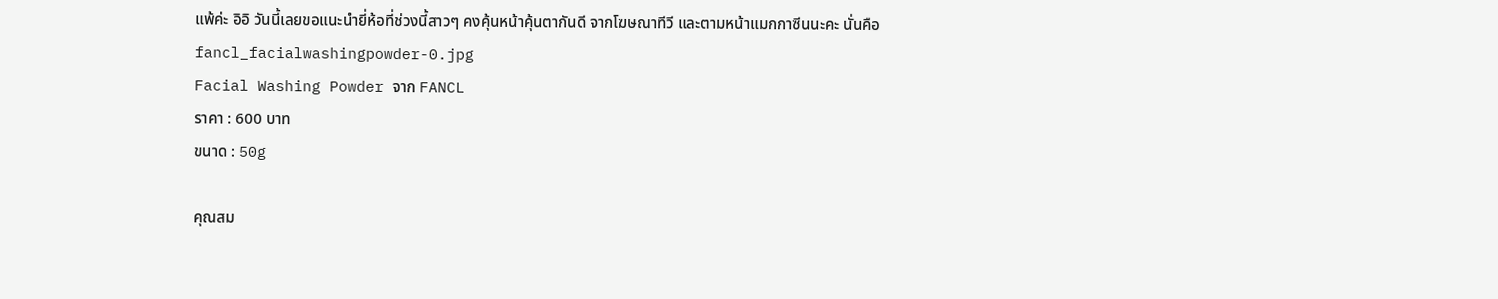แพ้ค่ะ อิอิ วันนี้เลยขอแนะนำยี่ห้อที่ช่วงนี้สาวๆ คงคุ้นหน้าคุ้นตากันดี จากโฆษณาทีวี และตามหน้าแมกกาซีนนะคะ นั่นคือ
fancl_facialwashingpowder-0.jpg
Facial Washing Powder จาก FANCL
ราคา : 600 บาท
ขนาด : 50g

คุณสม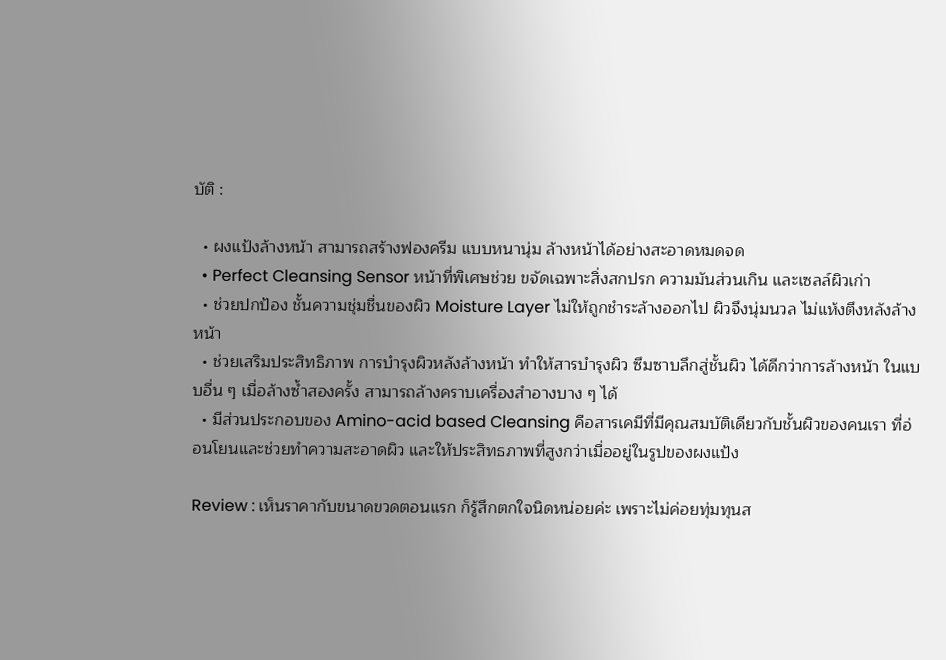บัติ :

  • ผงแป้งล้างหน้า สามารถสร้างฟองครีม แบบหนานุ่ม ล้างหน้าได้อย่างสะอาดหมดจด
  • Perfect Cleansing Sensor หน้าที่พิเศษช่วย ขจัดเฉพาะสิ่งสกปรก ความมันส่วนเกิน และเซลล์ผิวเก่า
  • ช่วยปกป้อง ชั้นความชุ่มชื่นของผิว Moisture Layer ไม่ให้ถูกชำระล้างออกไป ผิวจึงนุ่มนวล ไม่แห้งตึงหลังล้างหน้า
  • ช่วยเสริมประสิทธิภาพ การบำรุงผิวหลังล้างหน้า ทำให้สารบำรุงผิว ซึมซาบลึกสู่ชั้นผิว ได้ดีกว่าการล้างหน้า ในแบบอื่น ๆ เมื่อล้างซ้ำสองครั้ง สามารถล้างคราบเครื่องสำอางบาง ๆ ได้
  • มีส่วนประกอบของ Amino-acid based Cleansing คือสารเคมีที่มีคุณสมบัติเดียวกับชั้นผิวของคนเรา ที่อ่อนโยนและช่วยทำความสะอาดผิว และให้ประสิทธภาพที่สูงกว่าเมื่ออยู่ในรูปของผงแป้ง

Review : เห็นราคากับขนาดขวดตอนแรก ก็รู้สึกตกใจนิดหน่อยค่ะ เพราะไม่ค่อยทุ่มทุนส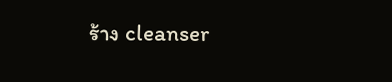ร้าง cleanser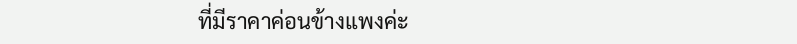ที่มีราคาค่อนข้างแพงค่ะ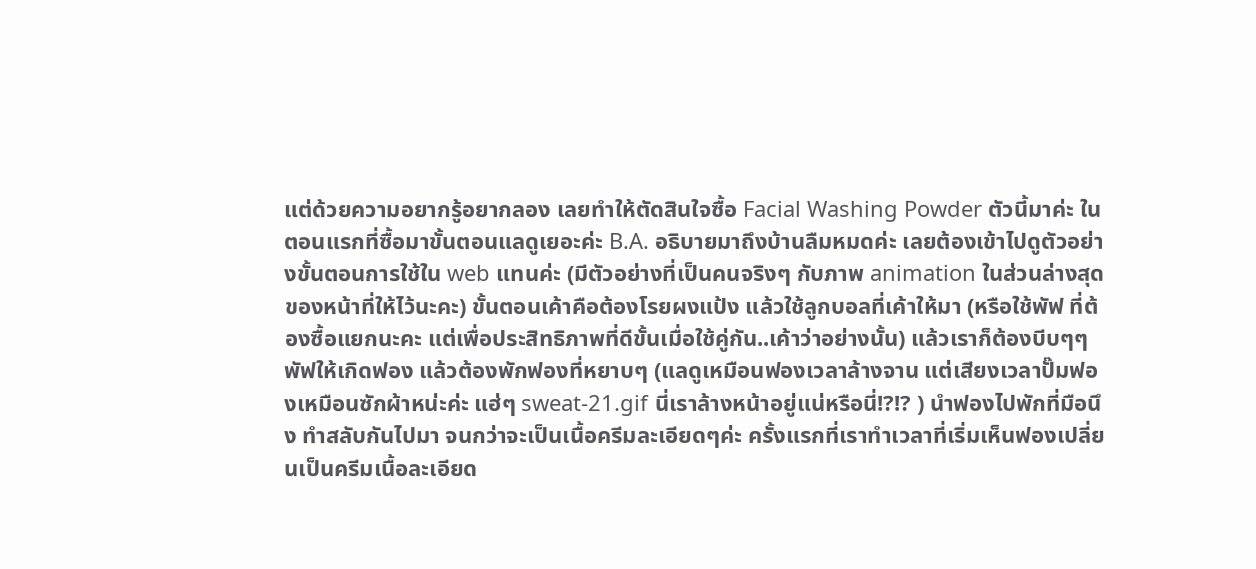แต่ด้วยความอยากรู้อยากลอง เลยทำให้ตัดสินใจซื้อ Facial Washing Powder ตัวนี้มาค่ะ ในตอนแรกที่ซื้อมาขั้นตอนแลดูเยอะค่ะ B.A. อธิบายมาถึงบ้านลืมหมดค่ะ เลยต้องเข้าไปดูตัวอย่างขั้นตอนการใช้ใน web แทนค่ะ (มีตัวอย่างที่เป็นคนจริงๆ กับภาพ animation ในส่วนล่างสุดของหน้าที่ให้ไว้นะคะ) ขั้นตอนเค้าคือต้องโรยผงแป้ง แล้วใช้ลูกบอลที่เค้าให้มา (หรือใช้พัฟ ที่ต้องซื้อแยกนะคะ แต่เพื่อประสิทธิภาพที่ดีขั้นเมื่อใช้คู่กัน..เค้าว่าอย่างนั้น) แล้วเราก็ต้องบีบๆๆ พัฟให้เกิดฟอง แล้วต้องพักฟองที่หยาบๆ (แลดูเหมือนฟองเวลาล้างจาน แต่เสียงเวลาปั๊มฟองเหมือนซักผ้าหน่ะค่ะ แฮ่ๆ sweat-21.gif นี่เราล้างหน้าอยู่แน่หรือนี่!?!? ) นำฟองไปพักที่มือนึง ทำสลับกันไปมา จนกว่าจะเป็นเนื้อครีมละเอียดๆค่ะ ครั้งแรกที่เราทำเวลาที่เริ่มเห็นฟองเปลี่ยนเป็นครีมเนื้อละเอียด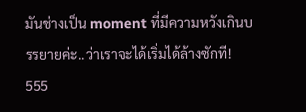มันช่างเป็น moment ที่มีความหวังเกินบรรยายค่ะ..ว่าเราจะได้เริ่มได้ล้างซักที! 555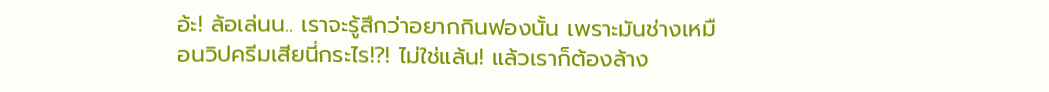อ้ะ! ล้อเล่นน.. เราจะรู้สึกว่าอยากกินฟองนั้น เพราะมันช่างเหมือนวิปครีมเสียนี่กระไร!?! ไม่ใช่แล้น! แล้วเราก็ต้องล้าง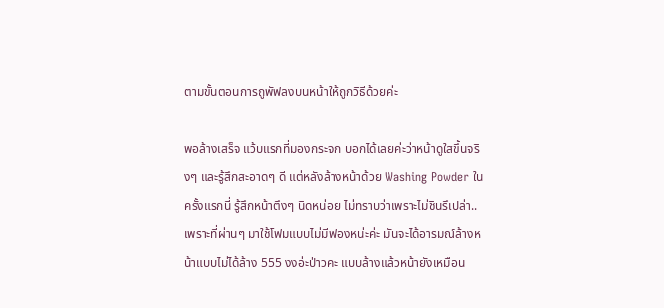ตามขั้นตอนการถูพัฟลงบนหน้าให้ถูกวิธีด้วยค่ะ

พอล้างเสร็จ แว้บแรกที่มองกระจก บอกได้เลยค่ะว่าหน้าดูใสขึ้นจริงๆ และรู้สึกสะอาดๆ ดี แต่หลังล้างหน้าด้วย Washing Powder ในครั้งแรกนี่ รู้สึกหน้าตึงๆ นิดหน่อย ไม่ทราบว่าเพราะไม่ชินรึเปล่า..เพราะที่ผ่านๆ มาใช้โฟมแบบไม่มีฟองหน่ะค่ะ มันจะได้อารมณ์ล้างหน้าแบบไม่ได้ล้าง 555 งงอ่ะป่าวคะ แบบล้างแล้วหน้ายังเหมือน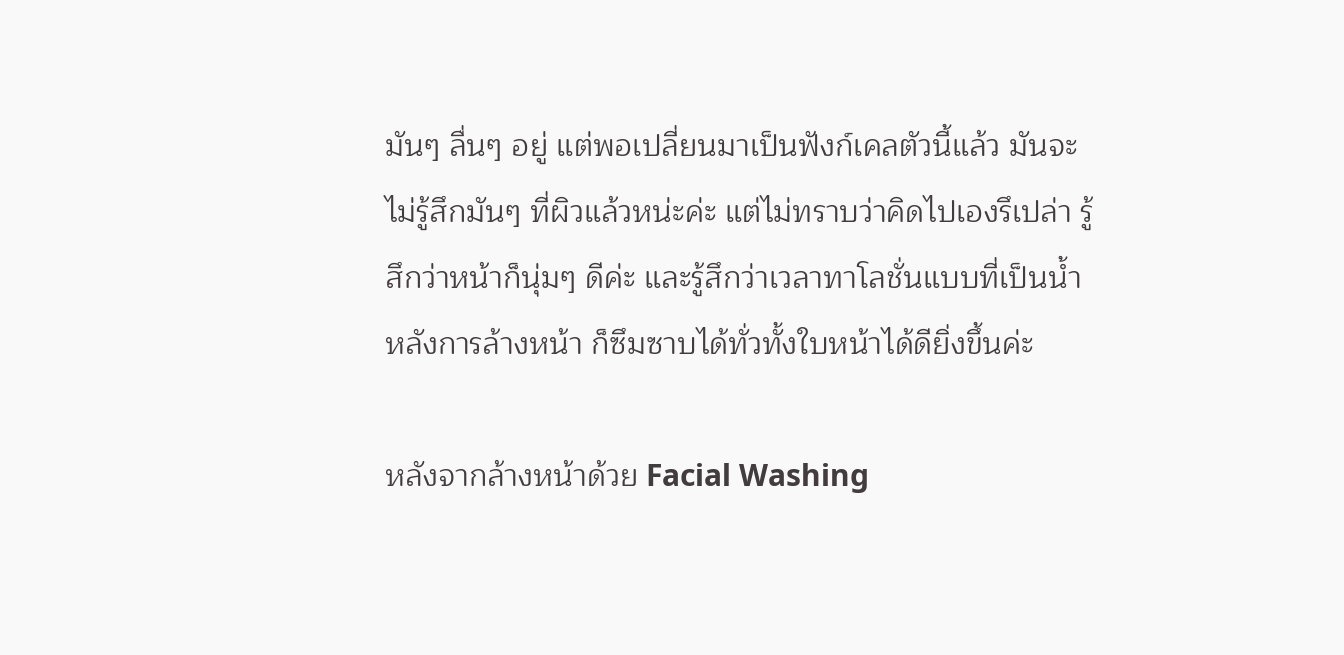มันๆ ลื่นๆ อยู่ แต่พอเปลี่ยนมาเป็นฟังก์เคลตัวนี้แล้ว มันจะไม่รู้สึกมันๆ ที่ผิวแล้วหน่ะค่ะ แต่ไม่ทราบว่าคิดไปเองรึเปล่า รู้สึกว่าหน้าก็นุ่มๆ ดีค่ะ และรู้สึกว่าเวลาทาโลชั่นแบบที่เป็นน้ำหลังการล้างหน้า ก็ซึมซาบได้ทั่วทั้งใบหน้าได้ดียิ่งขึ้นค่ะ

หลังจากล้างหน้าด้วย Facial Washing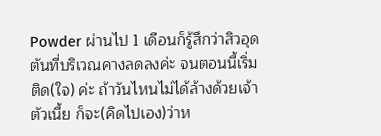Powder ผ่านไป 1 เดือนก็รู้สึกว่าสิวอุดตันที่บริเวณคางลดลงค่ะ จนตอนนี้เริ่มติด(ใจ) ค่ะ ถ้าวันไหนไม่ได้ล้างด้วยเจ้าตัวเนี้ย ก็จะ(คิดไปเอง)ว่าห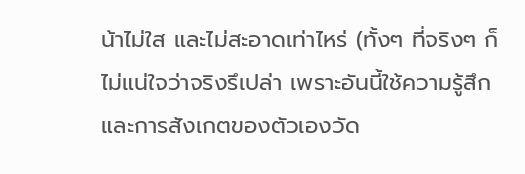น้าไม่ใส และไม่สะอาดเท่าไหร่ (ทั้งๆ ที่จริงๆ ก็ไม่แน่ใจว่าจริงรึเปล่า เพราะอันนี้ใช้ความรู้สึก และการสังเกตของตัวเองวัด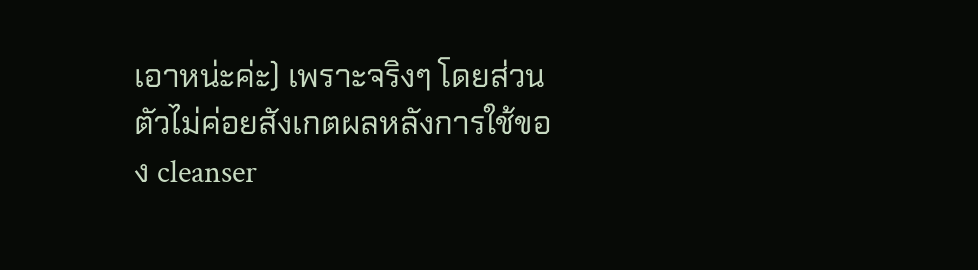เอาหน่ะค่ะ) เพราะจริงๆ โดยส่วนตัวไม่ค่อยสังเกตผลหลังการใช้ของ cleanser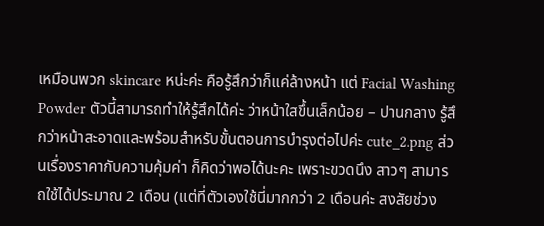เหมือนพวก skincare หน่ะค่ะ คือรู้สึกว่าก็แค่ล้างหน้า แต่ Facial Washing Powder ตัวนี้สามารถทำให้รู้สึกได้ค่ะ ว่าหน้าใสขึ้นเล็กน้อย – ปานกลาง รู้สึกว่าหน้าสะอาดและพร้อมสำหรับขั้นตอนการบำรุงต่อไปค่ะ cute_2.png ส่วนเรื่องราคากับความคุ้มค่า ก็คิดว่าพอได้นะคะ เพราะขวดนึง สาวๆ สามารถใช้ได้ประมาณ 2 เดือน (แต่ที่ตัวเองใช้นี่มากกว่า 2 เดือนค่ะ สงสัยช่วง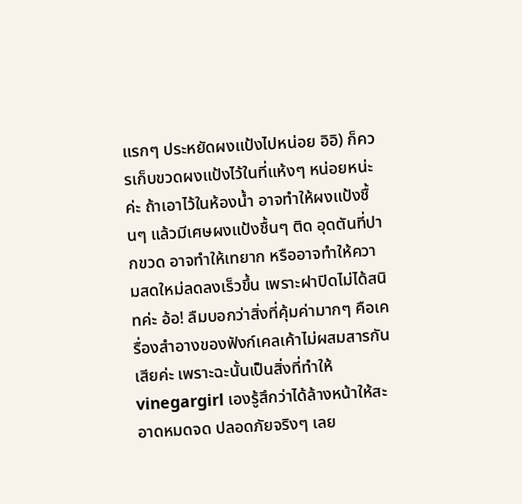แรกๆ ประหยัดผงแป้งไปหน่อย อิอิ) ก็ควรเก็บขวดผงแป้งไว้ในที่แห้งๆ หน่อยหน่ะค่ะ ถ้าเอาไว้ในห้องน้ำ อาจทำให้ผงแป้งชื้นๆ แล้วมีเศษผงแป้งชื้นๆ ติด อุดตันที่ปากขวด อาจทำให้เทยาก หรืออาจทำให้ความสดใหม่ลดลงเร็วขึ้น เพราะฝาปิดไม่ได้สนิทค่ะ อ้อ! ลืมบอกว่าสิ่งที่คุ้มค่ามากๆ คือเครื่องสำอางของฟังก์เคลเค้าไม่ผสมสารกันเสียค่ะ เพราะฉะนั้นเป็นสิ่งที่ทำให้ vinegargirl เองรู้สึกว่าได้ล้างหน้าให้สะอาดหมดจด ปลอดภัยจริงๆ เลย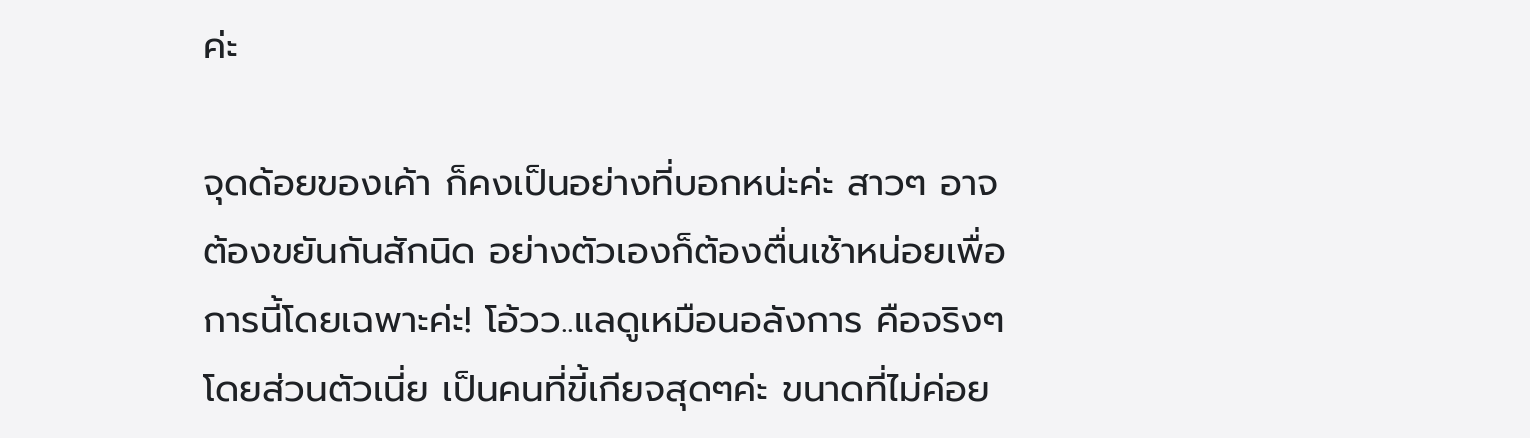ค่ะ

จุดด้อยของเค้า ก็คงเป็นอย่างที่บอกหน่ะค่ะ สาวๆ อาจต้องขยันกันสักนิด อย่างตัวเองก็ต้องตื่นเช้าหน่อยเพื่อการนี้โดยเฉพาะค่ะ! โอ้วว..แลดูเหมือนอลังการ คือจริงๆโดยส่วนตัวเนี่ย เป็นคนที่ขี้เกียจสุดๆค่ะ ขนาดที่ไม่ค่อย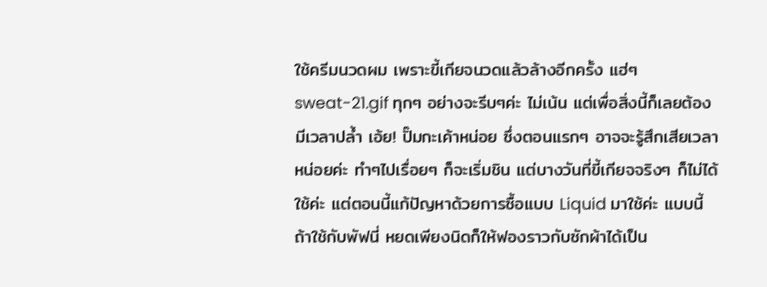ใช้ครีมนวดผม เพราะขี้เกียจนวดแล้วล้างอีกครั้ง แฮ่ๆ sweat-21.gif ทุกๆ อย่างจะรีบๆค่ะ ไม่เน้น แต่เพื่อสิ่งนี้ก็เลยต้องมีเวลาปล้ำ เอ้ย! ปั๊มกะเค้าหน่อย ซึ่งตอนแรกๆ อาจจะรู้สึกเสียเวลาหน่อยค่ะ ทำๆไปเรื่อยๆ ก็จะเริ่มชิน แต่บางวันที่ขี้เกียจจริงๆ ก็ไม่ได้ใช้ค่ะ แต่ตอนนี้แก้ปัญหาด้วยการซื้อแบบ Liquid มาใช้ค่ะ แบบนี้ถ้าใช้กับพัฟนี่ หยดเพียงนิดก็ให้ฟองราวกับซักผ้าได้เป็น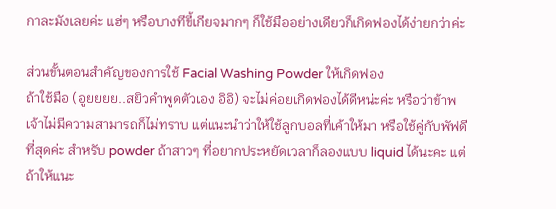กาละมังเลยค่ะ แฮ่ๆ หรือบางทีขี้เกียจมากๆ ก็ใช้มืออย่างเดียวก็เกิดฟองได้ง่ายกว่าค่ะ

ส่วนขั้นตอนสำคัญของการใช้ Facial Washing Powder ให้เกิดฟอง
ถ้าใช้มือ (อูยยยย..สยิวคำพูดตัวเอง อิอิ) จะไม่ค่อยเกิดฟองได้ดีหน่ะค่ะ หรือว่าข้าพเจ้าไม่มีความสามารถก็ไม่ทราบ แต่แนะนำว่าให้ใช้ลูกบอลที่เค้าให้มา หรือใช้คู่กับพัฟดีที่สุดค่ะ สำหรับ powder ถ้าสาวๆ ที่อยากประหยัดเวลาก็ลองแบบ liquid ได้นะคะ แต่ถ้าให้แนะ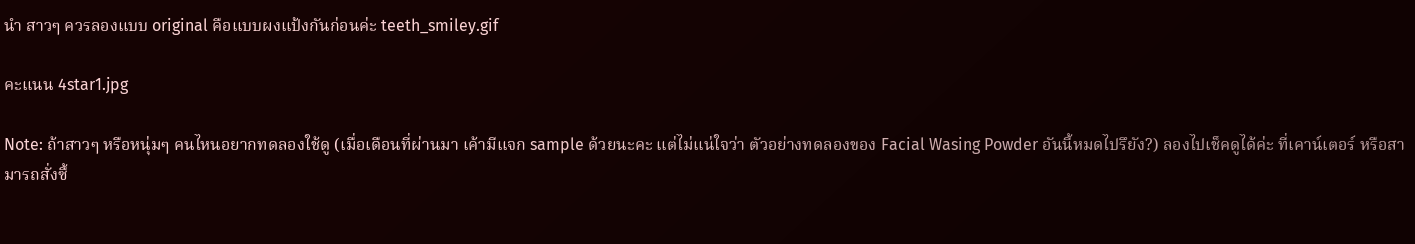นำ สาวๆ ควรลองแบบ original คือแบบผงแป้งกันก่อนค่ะ teeth_smiley.gif

คะแนน 4star1.jpg

Note: ถ้าสาวๆ หรือหนุ่มๆ คนไหนอยากทดลองใช้ดู (เมื่อเดือนที่ผ่านมา เค้ามีแจก sample ด้วยนะคะ แต่ไม่แน่ใจว่า ตัวอย่างทดลองของ Facial Wasing Powder อันนี้หมดไปรึยัง?) ลองไปเช็คดูได้ค่ะ ที่เคาน์เตอร์ หรือสามารถสั่งซื้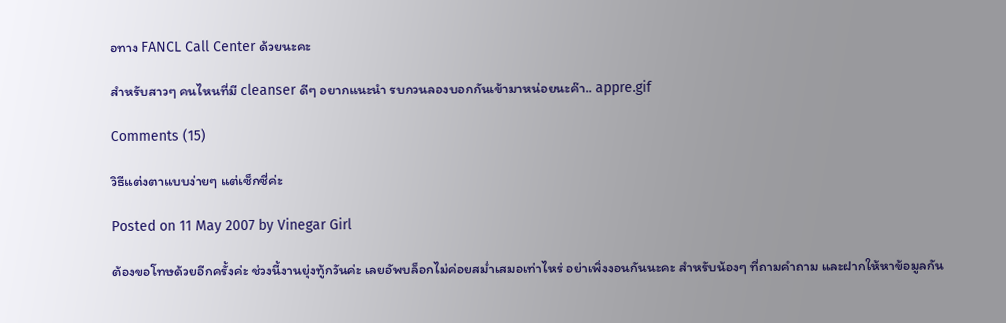อทาง FANCL Call Center ด้วยนะคะ

สำหรับสาวๆ คนไหนที่มี cleanser ดีๆ อยากแนะนำ รบกวนลองบอกกันเข้ามาหน่อยนะค๊า.. appre.gif

Comments (15)

วิธีแต่งตาแบบง่ายๆ แต่เซ็กซี่ค่ะ

Posted on 11 May 2007 by Vinegar Girl

ต้องขอโทษด้วยอีกครั้งค่ะ ช่วงนี้งานยุ่งทู้กวันค่ะ เลยอัพบล็อกไม่ค่อยสม่ำเสมอเท่าไหร่ อย่าเพิ่งงอนกันนะคะ สำหรับน้องๆ ที่ถามคำถาม และฝากให้หาข้อมูลกัน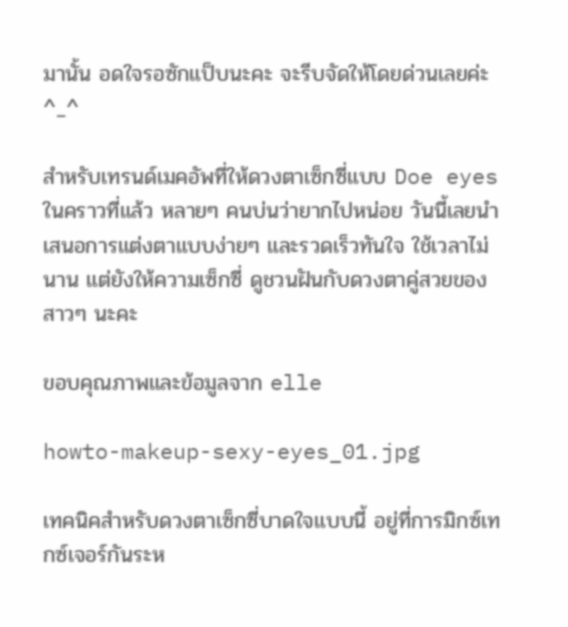มานั้น อดใจรอซักแป็บนะคะ จะรีบจัดให้โดยด่วนเลยค่ะ ^_^

สำหรับเทรนด์เมคอัพที่ให้ดวงตาเซ็กซี่แบบ Doe eyes ในคราวที่แล้ว หลายๆ คนบ่นว่ายากไปหน่อย วันนี้เลยนำเสนอการแต่งตาแบบง่ายๆ และรวดเร็วทันใจ ใช้เวลาไม่นาน แต่ยังให้ความเซ็กซี่ ดูชวนฝันกับดวงตาคู่สวยของสาวๆ นะคะ

ขอบคุณภาพและข้อมูลจาก elle

howto-makeup-sexy-eyes_01.jpg

เทคนิคสำหรับดวงตาเซ็กซี่บาดใจแบบนี้ อยู่ที่การมิกซ์เทกซ์เจอร์กันระห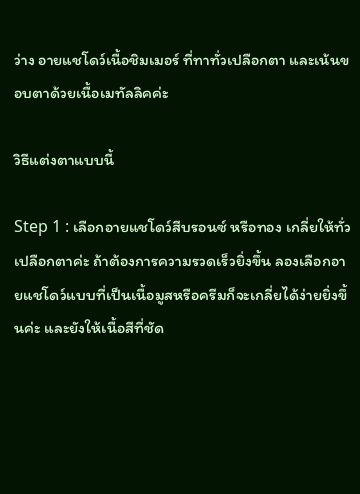ว่าง อายแชโดว์เนื้อชิมเมอร์ ที่ทาทั่วเปลือกตา และเน้นขอบตาด้วยเนื้อเมทัลลิคค่ะ

วิธีแต่งตาแบบนี้

Step 1 : เลือกอายแชโดว์สีบรอนซ์ หรือทอง เกลี่ยให้ทั่วเปลือกตาค่ะ ถ้าต้องการความรวดเร็วยิ่งขึ้น ลองเลือกอายแชโดว์แบบที่เป็นเนื้อมูสหรือครีมก็จะเกลี่ยได้ง่ายยิ่งขึ้นค่ะ และยังให้เนื้อสีที่ชัด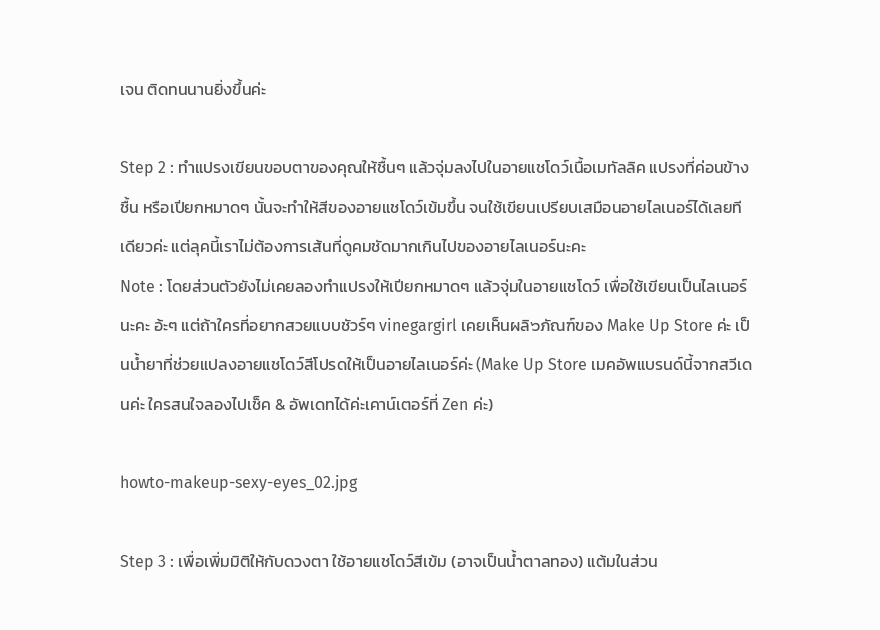เจน ติดทนนานยิ่งขึ้นค่ะ

Step 2 : ทำแปรงเขียนขอบตาของคุณให้ชื้นๆ แล้วจุ่มลงไปในอายแชโดว์เนื้อเมทัลลิค แปรงที่ค่อนข้างชื้น หรือเปียกหมาดๆ นั้นจะทำให้สีของอายแชโดว์เข้มขึ้น จนใช้เขียนเปรียบเสมือนอายไลเนอร์ได้เลยทีเดียวค่ะ แต่ลุคนี้เราไม่ต้องการเส้นที่ดูคมชัดมากเกินไปของอายไลเนอร์นะคะ
Note : โดยส่วนตัวยังไม่เคยลองทำแปรงให้เปียกหมาดๆ แล้วจุ่มในอายแชโดว์ เพื่อใช้เขียนเป็นไลเนอร์นะคะ อ้ะๆ แต่ถ้าใครที่อยากสวยแบบชัวร์ๆ vinegargirl เคยเห็นผลิ๖ภัณฑ์ของ Make Up Store ค่ะ เป็นน้ำยาที่ช่วยแปลงอายแชโดว์สีโปรดให้เป็นอายไลเนอร์ค่ะ (Make Up Store เมคอัพแบรนด์นี้จากสวีเดนค่ะ ใครสนใจลองไปเช็ค & อัพเดทได้ค่ะเคาน์เตอร์ที่ Zen ค่ะ)

howto-makeup-sexy-eyes_02.jpg

Step 3 : เพื่อเพิ่มมิติให้กับดวงตา ใช้อายแชโดว์สีเข้ม (อาจเป็นน้ำตาลทอง) แต้มในส่วน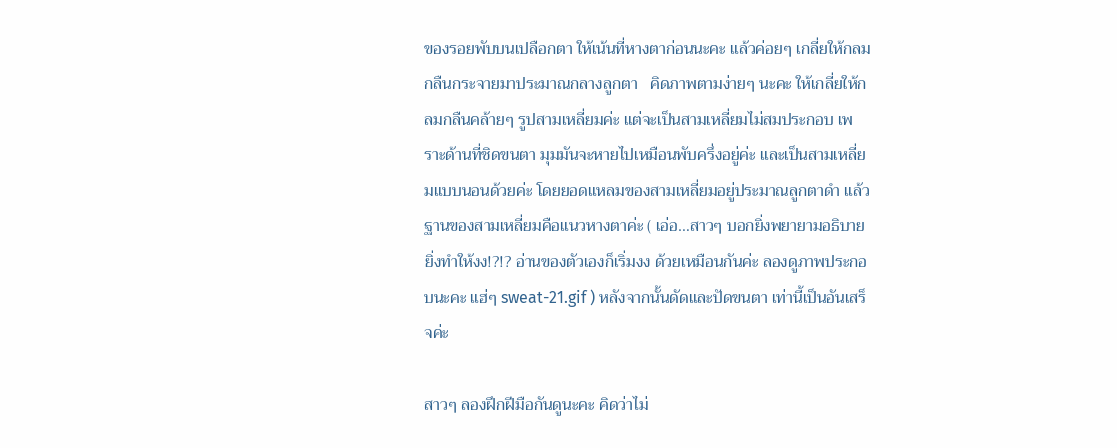ของรอยพับบนเปลือกตา ให้เน้นที่หางตาก่อนนะคะ แล้วค่อยๆ เกลี่ยให้กลมกลืนกระจายมาประมาณกลางลูกตา   คิดภาพตามง่ายๆ นะคะ ให้เกลี่ยให้กลมกลืนคล้ายๆ รูปสามเหลี่ยมค่ะ แต่จะเป็นสามเหลี่ยมไม่สมประกอบ เพราะด้านที่ชิดขนตา มุมมันจะหายไปเหมือนพับครึ่งอยู่ค่ะ และเป็นสามเหลี่ยมแบบนอนด้วยค่ะ โดยยอดแหลมของสามเหลี่ยมอยู่ประมาณลูกตาดำ แล้วฐานของสามเหลี่ยมคือแนวหางตาค่ะ ( เอ่อ…สาวๆ บอกยิ่งพยายามอธิบาย ยิ่งทำให้งง!?!? อ่านของตัวเองก็เริ่มงง ด้วยเหมือนกันค่ะ ลองดูภาพประกอบนะคะ แฮ่ๆ sweat-21.gif ) หลังจากนั้นดัดและปัดขนตา เท่านี้เป็นอันเสร็จค่ะ

สาวๆ ลองฝึกฝีมือกันดูนะคะ คิดว่าไม่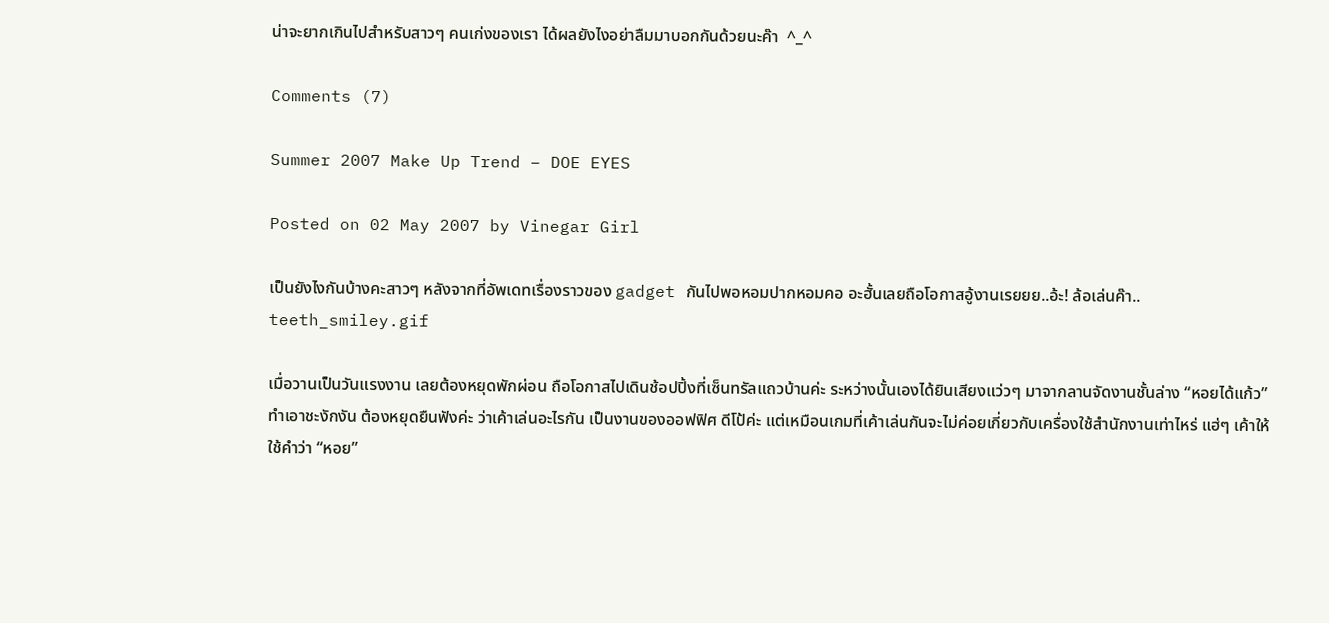น่าจะยากเกินไปสำหรับสาวๆ คนเก่งของเรา ได้ผลยังไงอย่าลืมมาบอกกันด้วยนะค๊า  ^_^

Comments (7)

Summer 2007 Make Up Trend – DOE EYES

Posted on 02 May 2007 by Vinegar Girl

เป็นยังไงกันบ้างคะสาวๆ หลังจากที่อัพเดทเรื่องราวของ gadget กันไปพอหอมปากหอมคอ อะฮั้นเลยถือโอกาสอู้งานเรยยย..อ้ะ! ล้อเล่นค๊า.. teeth_smiley.gif

เมื่อวานเป็นวันแรงงาน เลยต้องหยุดพักผ่อน ถือโอกาสไปเดินช้อปปิ้งที่เซ็นทรัลแถวบ้านค่ะ ระหว่างนั้นเองได้ยินเสียงแว่วๆ มาจากลานจัดงานชั้นล่าง “หอยได้แก้ว” ทำเอาชะงักงัน ต้องหยุดยืนฟังค่ะ ว่าเค้าเล่นอะไรกัน เป็นงานของออฟฟิศ ดีโป้ค่ะ แต่เหมือนเกมที่เค้าเล่นกันจะไม่ค่อยเกี่ยวกับเครื่องใช้สำนักงานเท่าไหร่ แฮ่ๆ เค้าให้ใช้คำว่า “หอย”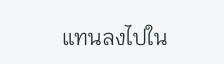แทนลงไปใน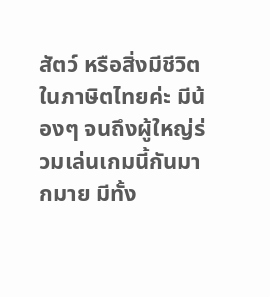สัตว์ หรือสิ่งมีชีวิตในภาษิตไทยค่ะ มีน้องๆ จนถึงผู้ใหญ่ร่วมเล่นเกมนี้กันมากมาย มีทั้ง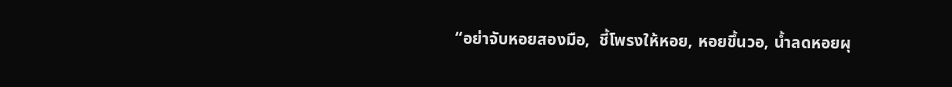“อย่าจับหอยสองมือ,  ชี้โพรงให้หอย, หอยขึ้นวอ, น้ำลดหอยผุ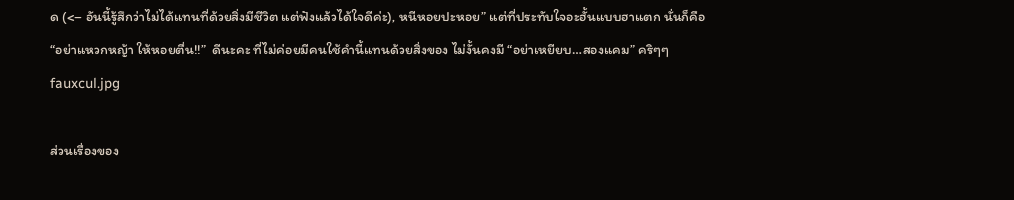ด (<– อันนี้รู้สึกว่าไม่ได้แทนที่ด้วยสิ่งมีชีวิต แต่ฟังแล้วได้ใจดีค่ะ), หนีหอยปะหอย” แต่ที่ประทับใจอะฮั้นแบบฮาแตก นั่นก็คือ
“อย่าแหวกหญ้า ให้หอยตื่น!!”  ดีนะคะ ที่ไม่ค่อยมีคนใช้คำนี้แทนด้วยสิ่งของ ไม่งั้นคงมี “อย่าเหยียบ…สองแคม” คริๆๆ fauxcul.jpg

ส่วนเรื่องของ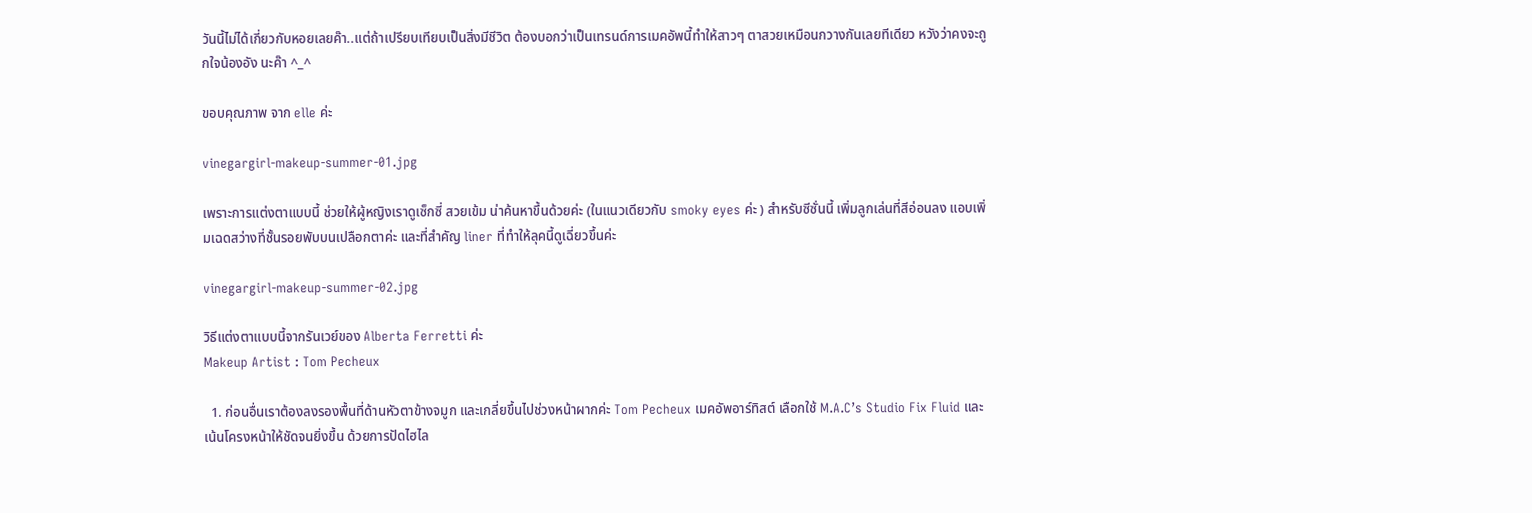วันนี้ไม่ได้เกี่ยวกับหอยเลยค๊า..แต่ถ้าเปรียบเทียบเป็นสิ่งมีชีวิต ต้องบอกว่าเป็นเทรนด์การเมคอัพนี้ทำให้สาวๆ ตาสวยเหมือนกวางกันเลยทีเดียว หวังว่าคงจะถูกใจน้องอัง นะค๊า ^_^

ขอบคุณภาพ จาก elle ค่ะ

vinegargirl-makeup-summer-01.jpg

เพราะการแต่งตาแบบนี้ ช่วยให้ผู้หญิงเราดูเซ็กซี่ สวยเข้ม น่าค้นหาขึ้นด้วยค่ะ (ในแนวเดียวกับ smoky eyes ค่ะ ) สำหรับซีซั่นนี้ เพิ่มลูกเล่นที่สีอ่อนลง แอบเพิ่มเฉดสว่างที่ชั้นรอยพับบนเปลือกตาค่ะ และที่สำคัญ liner ที่ทำให้ลุคนี้ดูเฉี่ยวขึ้นค่ะ

vinegargirl-makeup-summer-02.jpg

วิธีแต่งตาแบบนี้จากรันเวย์ของ Alberta Ferretti ค่ะ
Makeup Artist : Tom Pecheux

  1. ก่อนอื่นเราต้องลงรองพื้นที่ด้านหัวตาข้างจมูก และเกลี่ยขึ้นไปช่วงหน้าผากค่ะ Tom Pecheux เมคอัพอาร์ทิสต์ เลือกใช้ M.A.C’s Studio Fix Fluid และเน้นโครงหน้าให้ชัดจนยิ่งขึ้น ด้วยการปัดไฮไล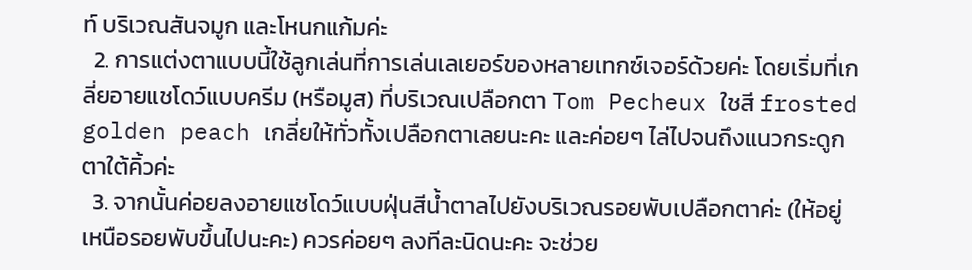ท์ บริเวณสันจมูก และโหนกแก้มค่ะ
  2. การแต่งตาแบบนี้ใช้ลูกเล่นที่การเล่นเลเยอร์ของหลายเทกซ์เจอร์ด้วยค่ะ โดยเริ่มที่เกลี่ยอายแชโดว์แบบครีม (หรือมูส) ที่บริเวณเปลือกตา Tom Pecheux ใชสี frosted golden peach เกลี่ยให้ทั่วทั้งเปลือกตาเลยนะคะ และค่อยๆ ไล่ไปจนถึงแนวกระดูกตาใต้คิ้วค่ะ
  3. จากนั้นค่อยลงอายแชโดว์แบบฝุ่นสีน้ำตาลไปยังบริเวณรอยพับเปลือกตาค่ะ (ให้อยู่เหนือรอยพับขึ้นไปนะคะ) ควรค่อยๆ ลงทีละนิดนะคะ จะช่วย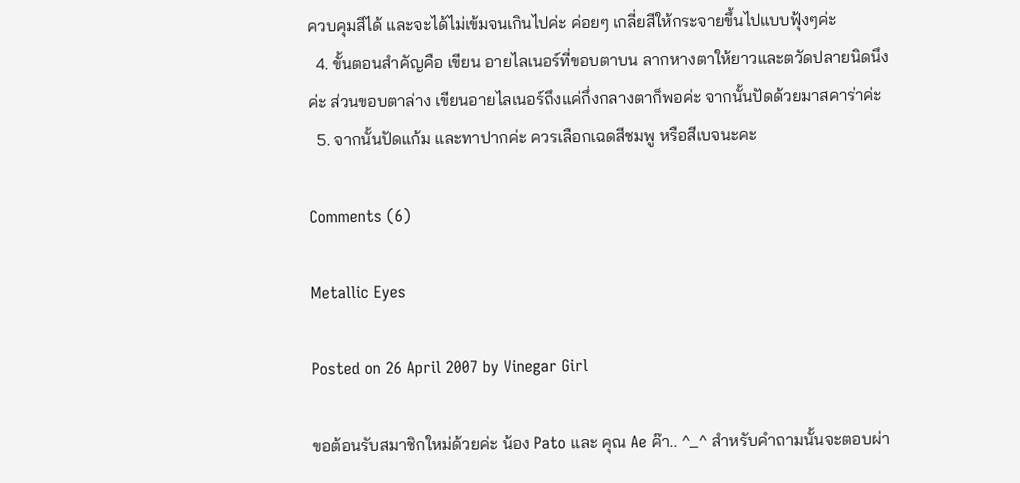ควบคุมสีได้ และจะได้ไม่เข้มจนเกินไปค่ะ ค่อยๆ เกลี่ยสีให้กระจายขึ้นไปแบบฟุ้งๆค่ะ
  4. ขั้นตอนสำคัญคือ เขียน อายไลเนอร์ที่ขอบตาบน ลากหางตาให้ยาวและตวัดปลายนิดนึงค่ะ ส่วนขอบตาล่าง เขียนอายไลเนอร์ถึงแค่กึ่งกลางตาก็พอค่ะ จากนั้นปัดด้วยมาสคาร่าค่ะ
  5. จากนั้นปัดแก้ม และทาปากค่ะ ควรเลือกเฉดสีชมพู หรือสีเบจนะคะ

Comments (6)

Metallic Eyes

Posted on 26 April 2007 by Vinegar Girl

ขอต้อนรับสมาชิกใหม่ด้วยค่ะ น้อง Pato และ คุณ Ae ค๊า.. ^_^ สำหรับคำถามนั้นจะตอบผ่า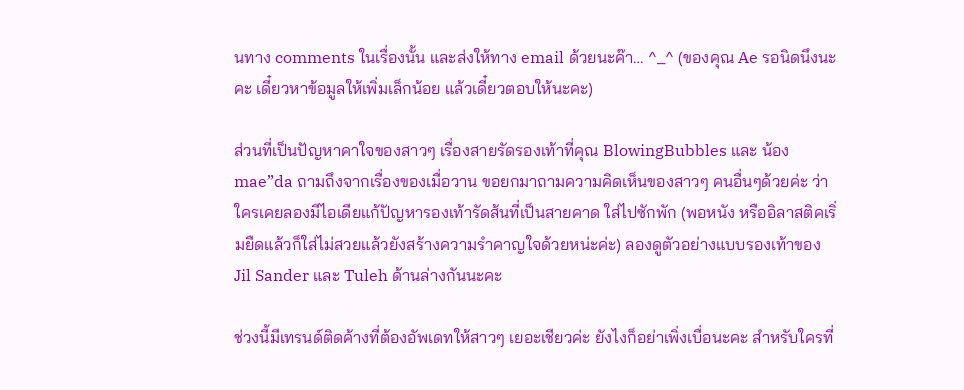นทาง comments ในเรื่องนั้น และส่งให้ทาง email ด้วยนะค๊า… ^_^ (ของคุณ Ae รอนิดนึงนะคะ เดี๋ยวหาข้อมูลให้เพิ่มเล็กน้อย แล้วเดี๋ยวตอบให้นะคะ)

ส่วนที่เป็นปัญหาคาใจของสาวๆ เรื่องสายรัดรองเท้าที่คุณ BlowingBubbles และ น้อง mae”da ถามถึงจากเรื่องของเมื่อวาน ขอยกมาถามความคิดเห็นของสาวๆ คนอื่นๆด้วยค่ะ ว่าใครเคยลองมีไอเดียแก้ปัญหารองเท้ารัดส้นที่เป็นสายคาด ใส่ไปซักพัก (พอหนัง หรืออิลาสติคเริ่มยืดแล้วก็ใส่ไม่สวยแล้วยังสร้างความรำคาญใจด้วยหน่ะค่ะ) ลองดูตัวอย่างแบบรองเท้าของ Jil Sander และ Tuleh ด้านล่างกันนะคะ

ช่วงนี้มีเทรนด์ติดค้างที่ต้องอัพเดทให้สาวๆ เยอะเชียวค่ะ ยังไงก็อย่าเพิ่งเบื่อนะคะ สำหรับใครที่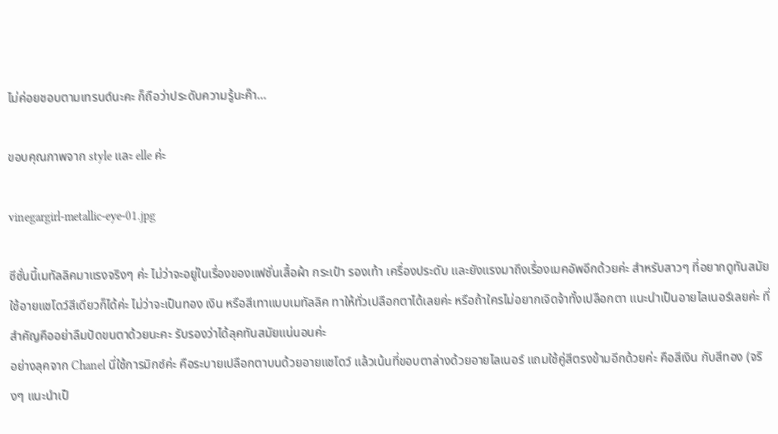ไม่ค่อยชอบตามเทรนด์นะคะ ก็ถือว่าประดับความรู้นะค๊า…

ขอบคุณภาพจาก style และ elle ค่ะ

vinegargirl-metallic-eye-01.jpg

ซีซั่นนี้เมทัลลิคมาแรงจริงๆ ค่ะ ไม่ว่าจะอยู่ในเรื่องของแฟชั่นเสื้อผ้า กระเป๋า รองเท้า เครื่องประดับ และยังแรงมาถึงเรื่องเมคอัพอีกด้วยค่ะ สำหรับสาวๆ ที่อยากดูทันสมัย ใช้อายแชโดว์สีเดียวก็ได้ค่ะ ไม่ว่าจะเป็นทอง เงิน หรือสีเทาแบบเมทัลลิค ทาให้ทั่วเปลือกตาได้เลยค่ะ หรือถ้าใครไม่อยากเจิดจ้าทั้งเปลือกตา แนะนำเป็นอายไลเนอร์เลยค่ะ ที่สำคัญคืออย่าลืมปัดขนตาด้วยนะคะ รับรองว่าได้ลุคทันสมัยแน่นอนค่ะ
อย่างลุคจาก Chanel นี่ใช้การมิกซ์ค่ะ คือระบายเปลือกตาบนด้วยอายแชโดว์ แล้วเน้นที่ขอบตาล่างด้วยอายไลเนอร์ แถมใช้คู่สีตรงข้ามอีกด้วยค่ะ คือสีเงิน กับสีทอง (จริงๆ แนะนำเป็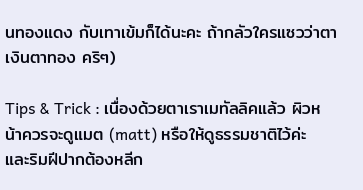นทองแดง กับเทาเข้มก็ได้นะคะ ถ้ากลัวใครแซวว่าตาเงินตาทอง คริๆ)

Tips & Trick : เนื่องด้วยตาเราเมทัลลิคแล้ว ผิวหน้าควรจะดูแมต (matt) หรือให้ดูธรรมชาติไว้ค่ะ และริมฝีปากต้องหลีก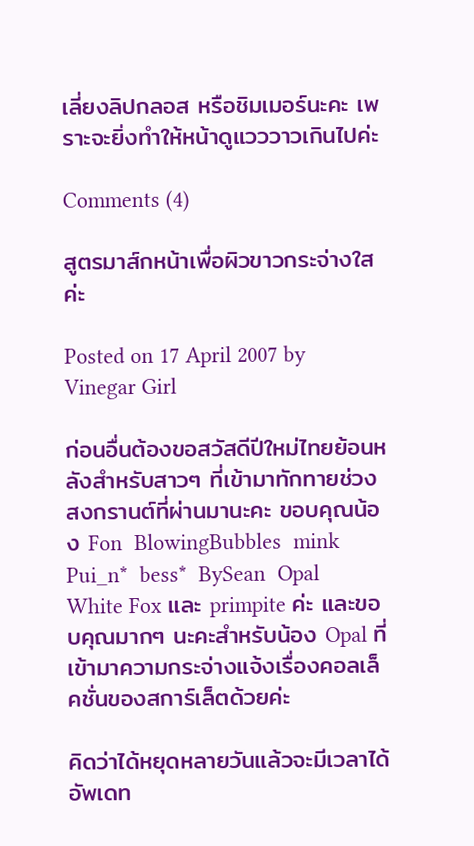เลี่ยงลิปกลอส หรือชิมเมอร์นะคะ เพราะจะยิ่งทำให้หน้าดูแวววาวเกินไปค่ะ

Comments (4)

สูตรมาส์กหน้าเพื่อผิวขาวกระจ่างใสค่ะ

Posted on 17 April 2007 by Vinegar Girl

ก่อนอื่นต้องขอสวัสดีปีใหม่ไทยย้อนหลังสำหรับสาวๆ ที่เข้ามาทักทายช่วงสงกรานต์ที่ผ่านมานะคะ ขอบคุณน้อง Fon  BlowingBubbles  mink  Pui_n*  bess*  BySean  Opal  White Fox และ primpite ค่ะ และขอบคุณมากๆ นะคะสำหรับน้อง Opal ที่เข้ามาความกระจ่างแจ้งเรื่องคอลเล็คชั่นของสการ์เล็ตด้วยค่ะ

คิดว่าได้หยุดหลายวันแล้วจะมีเวลาได้อัพเดท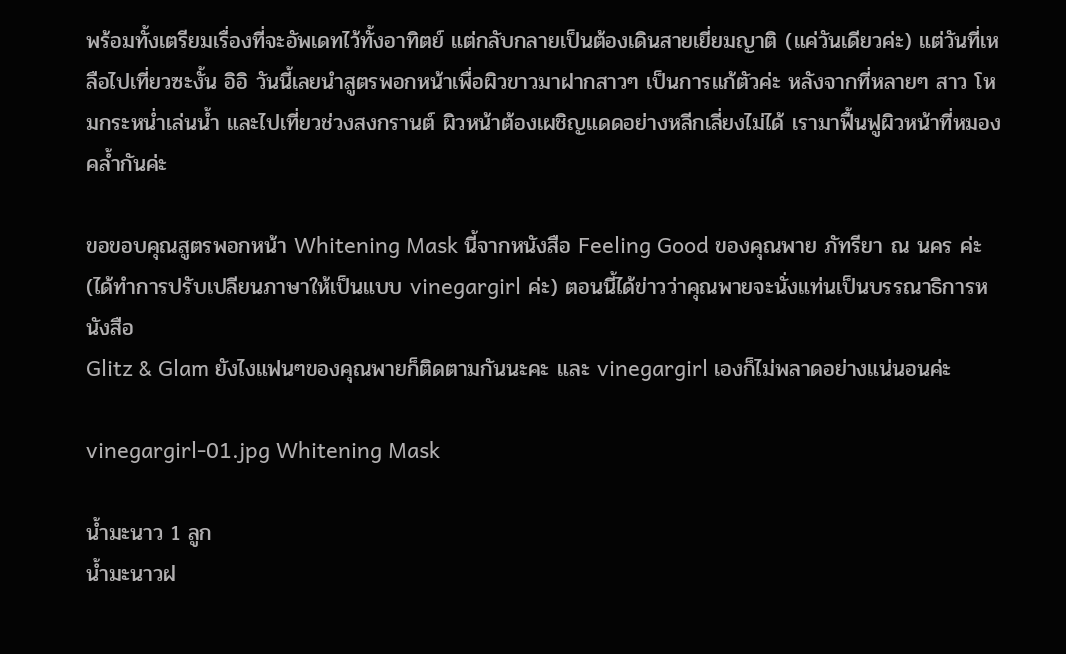พร้อมทั้งเตรียมเรื่องที่จะอัพเดทไว้ทั้งอาทิตย์ แต่กลับกลายเป็นต้องเดินสายเยี่ยมญาติ (แค่วันเดียวค่ะ) แต่วันที่เหลือไปเที่ยวซะงั้น อิอิ วันนี้เลยนำสูตรพอกหน้าเพื่อผิวขาวมาฝากสาวๆ เป็นการแก้ตัวค่ะ หลังจากที่หลายๆ สาว โหมกระหน่ำเล่นน้ำ และไปเที่ยวช่วงสงกรานต์ ผิวหน้าต้องเผชิญแดดอย่างหลีกเลี่ยงไม่ได้ เรามาฟื้นฟูผิวหน้าที่หมองคล้ำกันค่ะ

ขอขอบคุณสูตรพอกหน้า Whitening Mask นี้จากหนังสือ Feeling Good ของคุณพาย ภัทรียา ณ นคร ค่ะ (ได้ทำการปรับเปลียนภาษาให้เป็นแบบ vinegargirl ค่ะ) ตอนนี้ได้ข่าวว่าคุณพายจะนั่งแท่นเป็นบรรณาธิการหนังสือ
Glitz & Glam ยังไงแฟนๆของคุณพายก็ติดตามกันนะคะ และ vinegargirl เองก็ไม่พลาดอย่างแน่นอนค่ะ

vinegargirl-01.jpg Whitening Mask

น้ำมะนาว 1 ลูก
น้ำมะนาวฝ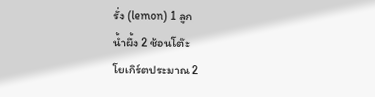รั่ง (lemon) 1 ลูก
น้ำผึ้ง 2 ช้อนโต๊ะ
โยเกิร์ตประมาณ 2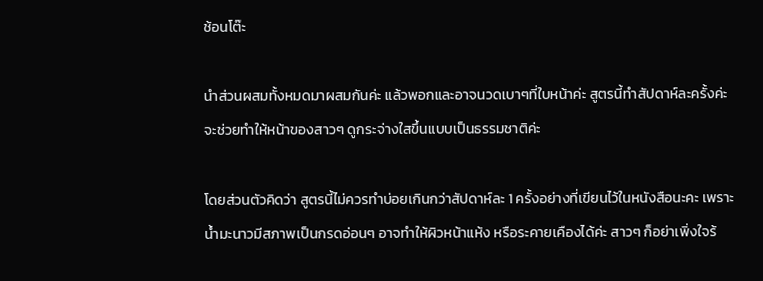ช้อนโต๊ะ

นำส่วนผสมทั้งหมดมาผสมกันค่ะ แล้วพอกและอาจนวดเบาๆที่ใบหน้าค่ะ สูตรนี้ทำสัปดาห์ละครั้งค่ะ จะช่วยทำให้หน้าของสาวๆ ดูกระจ่างใสขึ้นแบบเป็นธรรมชาติค่ะ

โดยส่วนตัวคิดว่า สูตรนี้ไม่ควรทำบ่อยเกินกว่าสัปดาห์ละ 1 ครั้งอย่างที่เขียนไว้ในหนังสือนะคะ เพราะน้ำมะนาวมีสภาพเป็นกรดอ่อนๆ อาจทำให้ผิวหน้าแห้ง หรือระคายเคืองได้ค่ะ สาวๆ ก็อย่าเพิ่งใจร้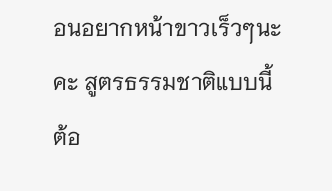อนอยากหน้าขาวเร็วๆนะคะ สูตรธรรมชาติแบบนี้ ต้อ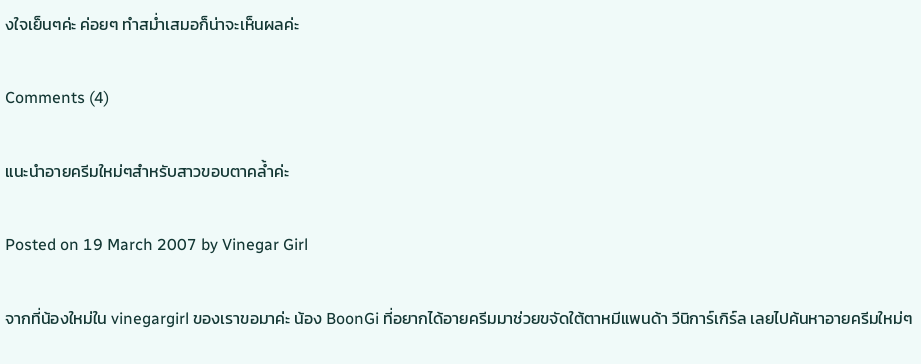งใจเย็นๆค่ะ ค่อยๆ ทำสม่ำเสมอก็น่าจะเห็นผลค่ะ

Comments (4)

แนะนำอายครีมใหม่ๆสำหรับสาวขอบตาคล้ำค่ะ

Posted on 19 March 2007 by Vinegar Girl

จากที่น้องใหม่ใน vinegargirl ของเราขอมาค่ะ น้อง BoonGi ที่อยากได้อายครีมมาช่วยขจัดใต้ตาหมีแพนด้า วีนิการ์เกิร์ล เลยไปค้นหาอายครีมใหม่ๆ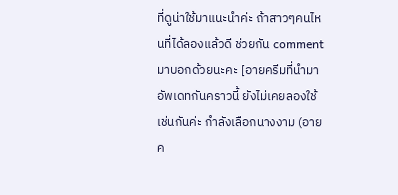ที่ดูน่าใช้มาแนะนำค่ะ ถ้าสาวๆคนไหนที่ได้ลองแล้วดี ช่วยกัน comment มาบอกด้วยนะคะ [อายครีมที่นำมาอัพเดทกันคราวนี้ ยังไม่เคยลองใช้เช่นกันค่ะ กำลังเลือกนางงาม (อายค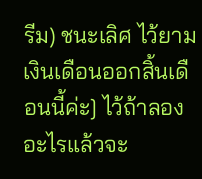รีม) ชนะเลิศ ไว้ยามเงินเดือนออกสิ้นเดือนนี้ค่ะ] ไว้ถ้าลองอะไรแล้วจะ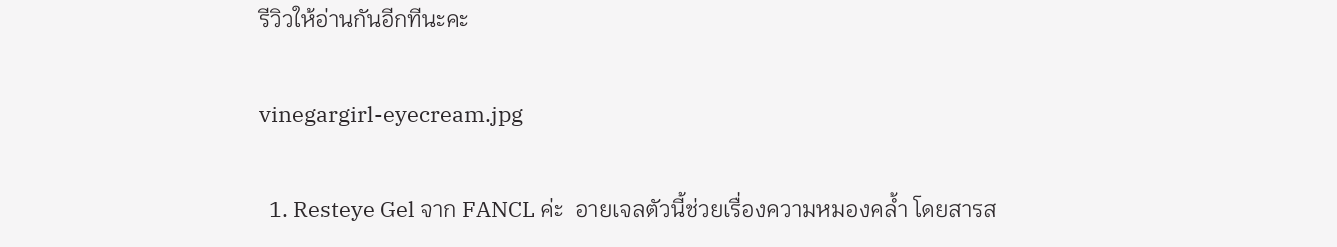รีวิวให้อ่านกันอีกทีนะคะ

vinegargirl-eyecream.jpg

  1. Resteye Gel จาก FANCL ค่ะ  อายเจลตัวนี้ช่วยเรื่องความหมองคล้ำ โดยสารส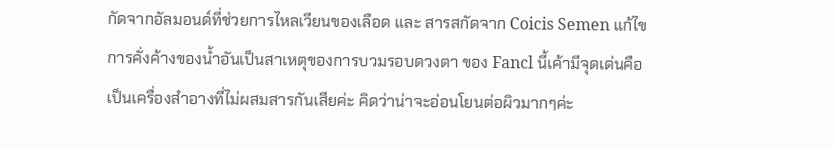กัดจากอัลมอนด์ที่ช่วยการไหลเวียนของเลือด และ สารสกัดจาก Coicis Semen แก้ไขการคั่งค้างของน้ำอันเป็นสาเหตุของการบวมรอบดวงตา ของ Fancl นี้เค้ามีจุดเด่นคือ เป็นเครื่องสำอางที่ไม่ผสมสารกันเสียค่ะ คิดว่าน่าจะอ่อนโยนต่อผิวมากๆค่ะ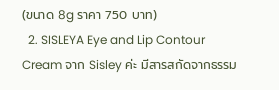(ขนาด 8g ราคา 750 บาท)
  2. SISLEYA Eye and Lip Contour Cream จาก Sisley ค่ะ มีสารสกัดจากธรรม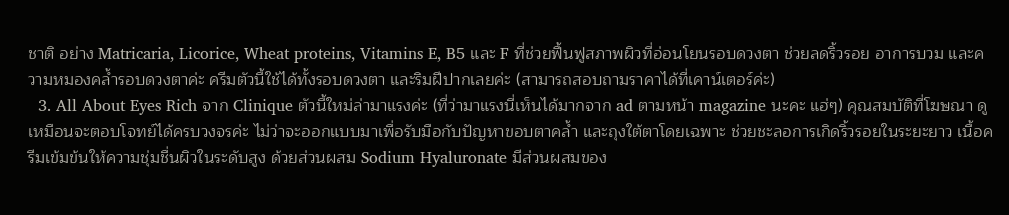ชาติ อย่าง Matricaria, Licorice, Wheat proteins, Vitamins E, B5 และ F ที่ช่วยฟื้นฟูสภาพผิวที่อ่อนโยนรอบดวงตา ช่วยลดริ้วรอย อาการบวม และความหมองคล้ำรอบดวงตาค่ะ ครีมตัวนี้ใช้ได้ทั้งรอบดวงตา และริมฝีปากเลยค่ะ (สามารถสอบถามราคาได้ที่เคาน์เตอร์ค่ะ)
  3. All About Eyes Rich จาก Clinique ตัวนี้ใหม่ล่ามาแรงค่ะ (ที่ว่ามาแรงนี่เห็นได้มากจาก ad ตามหน้า magazine นะคะ แฮ่ๆ) คุณสมบัติที่โฆษณา ดูเหมือนจะตอบโจทย์ได้ครบวงจรค่ะ ไม่ว่าจะออกแบบมาเพื่อรับมือกับปัญหาขอบตาคล้ำ และถุงใต้ตาโดยเฉพาะ ช่วยชะลอการเกิดริ้วรอยในระยะยาว เนื้อครีมเข้มข้นให้ความชุ่มชื่นผิวในระดับสูง ด้วยส่วนผสม Sodium Hyaluronate มีส่วนผสมของ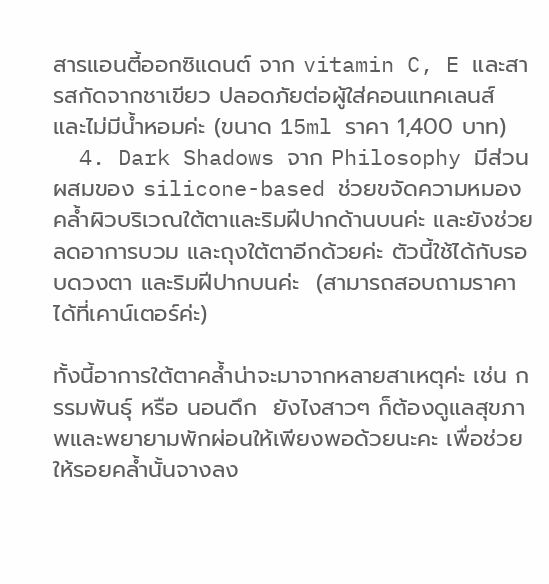สารแอนตี้ออกซิแดนต์ จาก vitamin C, E และสารสกัดจากชาเขียว ปลอดภัยต่อผู้ใส่คอนแทคเลนส์ และไม่มีน้ำหอมค่ะ (ขนาด 15ml ราคา 1,400 บาท)
  4. Dark Shadows จาก Philosophy มีส่วนผสมของ silicone-based ช่วยขจัดความหมองคล้ำผิวบริเวณใต้ตาและริมฝีปากด้านบนค่ะ และยังช่วยลดอาการบวม และถุงใต้ตาอีกด้วยค่ะ ตัวนี้ใช้ได้กับรอบดวงตา และริมฝีปากบนค่ะ  (สามารถสอบถามราคาได้ที่เคาน์เตอร์ค่ะ)

ทั้งนี้อาการใต้ตาคล้ำน่าจะมาจากหลายสาเหตุค่ะ เช่น กรรมพันธุ์ หรือ นอนดึก  ยังไงสาวๆ ก็ต้องดูแลสุขภาพและพยายามพักผ่อนให้เพียงพอด้วยนะคะ เพื่อช่วยให้รอยคล้ำนั้นจางลง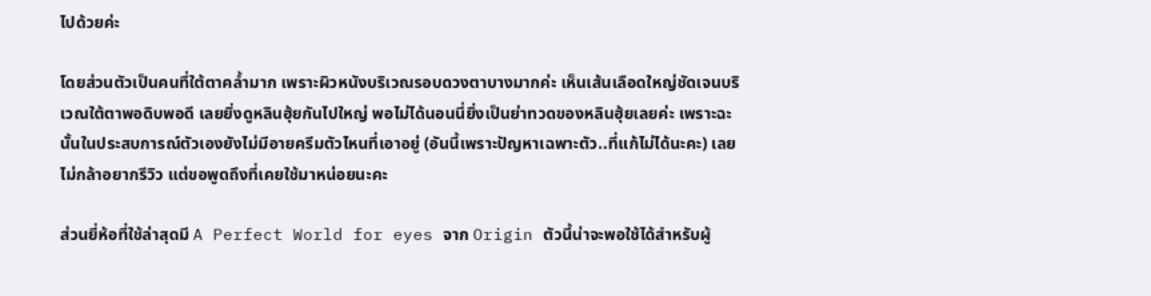ไปด้วยค่ะ

โดยส่วนตัวเป็นคนที่ใต้ตาคล้ำมาก เพราะผิวหนังบริเวณรอบดวงตาบางมากค่ะ เห็นเส้นเลือดใหญ่ชัดเจนบริเวณใต้ตาพอดิบพอดี เลยยิ่งดูหลินฮุ้ยกันไปใหญ่ พอไม่ได้นอนนี่ยิ่งเป็นย่าทวดของหลินฮุ้ยเลยค่ะ เพราะฉะนั้นในประสบการณ์ตัวเองยังไม่มีอายครีมตัวไหนที่เอาอยู่ (อันนี้เพราะปัญหาเฉพาะตัว..ที่แก้ไม่ได้นะคะ) เลยไม่กล้าอยากรีวิว แต่ขอพูดถึงที่เคยใช้มาหน่อยนะคะ

ส่วนยี่ห้อที่ใช้ล่าสุดมี A Perfect World for eyes จาก Origin ตัวนี้น่าจะพอใช้ได้สำหรับผู้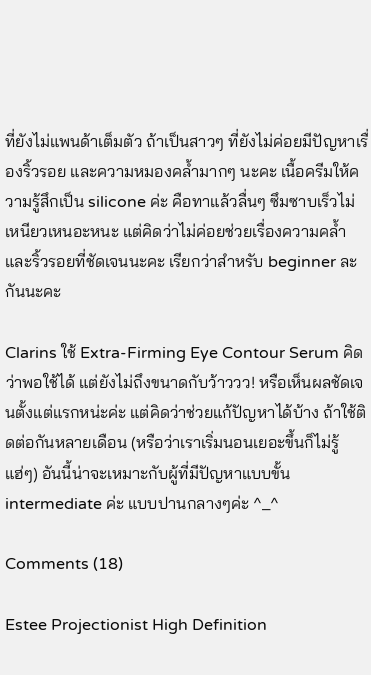ที่ยังไม่แพนด้าเต็มตัว ถ้าเป็นสาวๆ ที่ยังไม่ค่อยมีปัญหาเรื่องริ้วรอย และความหมองคล้ำมากๆ นะคะ เนื้อครีมให้ความรู้สึกเป็น silicone ค่ะ คือทาแล้วลื่นๆ ซึมซาบเร็วไม่เหนียวเหนอะหนะ แต่คิดว่าไม่ค่อยช่วยเรื่องความคล้ำและริ้วรอยที่ชัดเจนนะคะ เรียกว่าสำหรับ beginner ละกันนะคะ

Clarins ใช้ Extra-Firming Eye Contour Serum คิดว่าพอใช้ได้ แต่ยังไม่ถึงขนาดกับว้าววว! หรือเห็นผลชัดเจนตั้งแต่แรกหน่ะค่ะ แต่คิดว่าช่วยแก้ปัญหาได้บ้าง ถ้าใช้ติดต่อกันหลายเดือน (หรือว่าเราเริ่มนอนเยอะขึ้นก็ไม่รู้ แฮ่ๆ) อันนี้น่าจะเหมาะกับผู้ที่มีปัญหาแบบขั้น intermediate ค่ะ แบบปานกลางๆค่ะ ^_^

Comments (18)

Estee Projectionist High Definition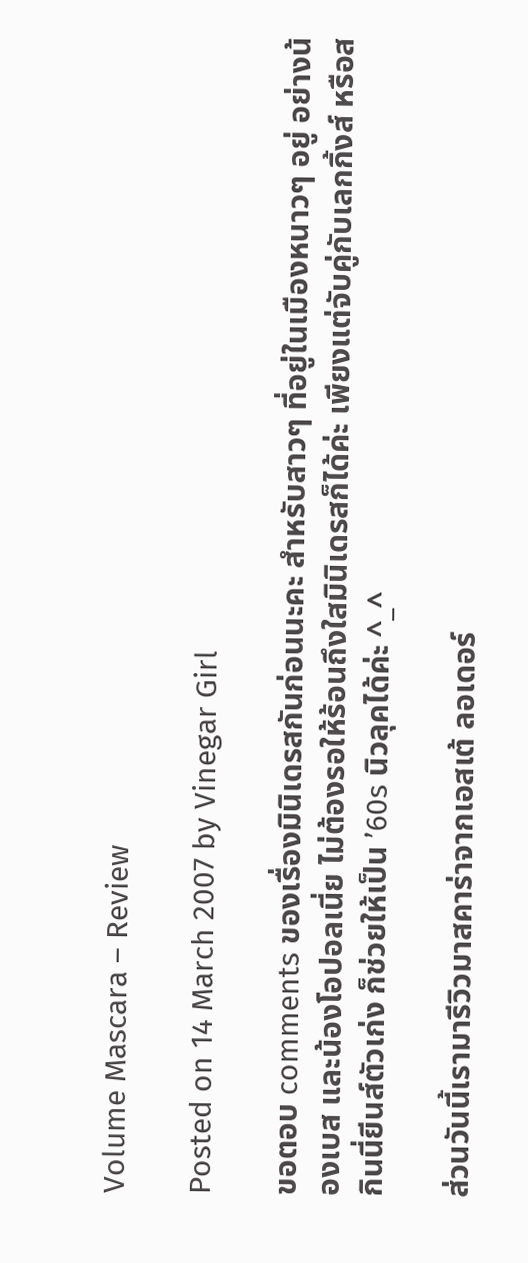Volume Mascara – Review

Posted on 14 March 2007 by Vinegar Girl

ขอตอบ comments ของเรื่องมินิเดรสกันก่อนนะคะ สำหรับสาวๆ ที่อยู่ในเมืองหนาวๆ อยู่ อย่างน้องเบส และน้องโอปอลเนี่ย ไม่ต้องรอให้ร้อนถึงใสมินิเดรสก็ได้ค่ะ เพียงแต่จับคู่กับเลกกิ้งส์ หรือสกินนี่ยีนส์ตัวเก่ง ก็ช่วยให้เป็น ’60s นิวลุคได้ค่ะ ^_^

ส่วนวันนี้เรามารีวิวมาสคาร่าจากเอสเต้ ลอเดอร์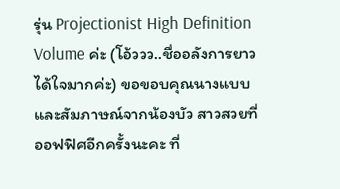รุ่น Projectionist High Definition Volume ค่ะ (โอ้ววว..ชื่ออลังการยาวได้ใจมากค่ะ) ขอขอบคุณนางแบบ และสัมภาษณ์จากน้องบัว สาวสวยที่ออฟฟิศอีกครั้งนะคะ ที่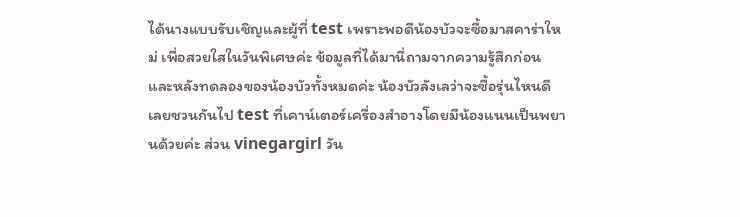ได้นางแบบรับเชิญและผู้ที่ test เพราะพอดีน้องบัวจะซื้อมาสคาร่าใหม่ เพื่อสวยใสในวันพิเศษค่ะ ข้อมูลที่ได้มานี่ถามจากความรู้สึกก่อนและหลังทดลองของน้องบัวทั้งหมดค่ะ น้องบัวลังเลว่าจะซื้อรุ่นไหนดี เลยชวนกันไป test ที่เคาน์เตอร์เครื่องสำอางโดยมีน้องแนนเป็นพยานด้วยค่ะ ส่วน vinegargirl วัน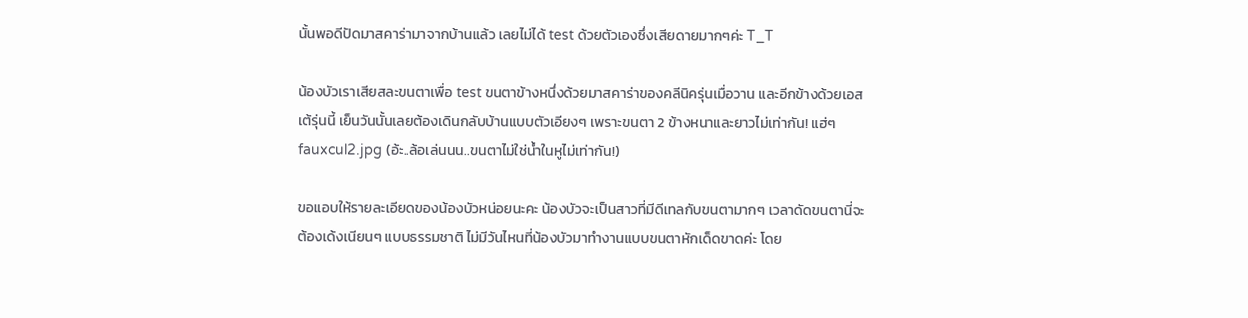นั้นพอดีปัดมาสคาร่ามาจากบ้านแล้ว เลยไม่ได้ test ด้วยตัวเองซึ่งเสียดายมากๆค่ะ T_T

น้องบัวเราเสียสละขนตาเพื่อ test ขนตาข้างหนึ่งด้วยมาสคาร่าของคลีนิครุ่นเมื่อวาน และอีกข้างด้วยเอสเต้รุ่นนี้ เย็นวันนั้นเลยต้องเดินกลับบ้านแบบตัวเอียงๆ เพราะขนตา 2 ข้างหนาและยาวไม่เท่ากัน! แฮ่ๆ fauxcul2.jpg (อ้ะ..ล้อเล่นนน..ขนตาไม่ใช่น้ำในหูไม่เท่ากัน!)

ขอแอบให้รายละเอียดของน้องบัวหน่อยนะคะ น้องบัวจะเป็นสาวที่มีดีเทลกับขนตามากๆ เวลาดัดขนตานี่จะต้องเด้งเนียนๆ แบบธรรมชาติ ไม่มีวันไหนที่น้องบัวมาทำงานแบบขนตาหักเด็ดขาดค่ะ โดย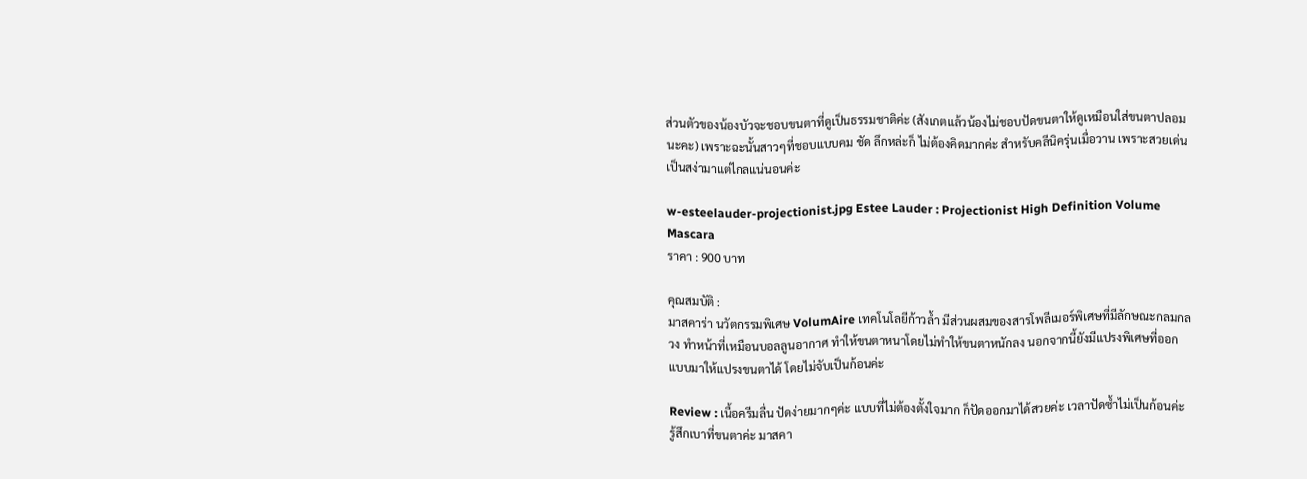ส่วนตัวของน้องบัวจะชอบขนตาที่ดูเป็นธรรมชาติค่ะ (สังเกตแล้วน้องไม่ชอบปัดขนตาให้ดูเหมือนใส่ขนตาปลอมนะคะ) เพราะฉะนั้นสาวๆที่ชอบแบบคม ชัด ลึกหล่ะก็ ไม่ต้องคิดมากค่ะ สำหรับคลีนิครุ่นเมื่อวาน เพราะสวยเด่นเป็นสง่ามาแต่ไกลแน่นอนค่ะ

w-esteelauder-projectionist.jpg Estee Lauder : Projectionist High Definition Volume Mascara
ราคา : 900 บาท

คุณสมบัติ :
มาสคาร่า นวัตกรรมพิเศษ VolumAire เทคโนโลยีก้าวล้ำ มีส่วนผสมของสารโพลีเมอร์พิเศษที่มีลักษณะกลมกลวง ทำหน้าที่เหมือนบอลลูนอากาศ ทำให้ขนตาหนาโดยไม่ทำให้ขนตาหนักลง นอกจากนี้ยังมีแปรงพิเศษที่ออกแบบมาให้แปรงขนตาได้ โดยไม่จับเป็นก้อนค่ะ

Review : เนื้อครีมลื่น ปัดง่ายมากๆค่ะ แบบที่ไม่ต้องตั้งใจมาก ก็ปัดออกมาได้สวยค่ะ เวลาปัดซ้ำไม่เป็นก้อนค่ะ รู้สึกเบาที่ขนตาค่ะ มาสคา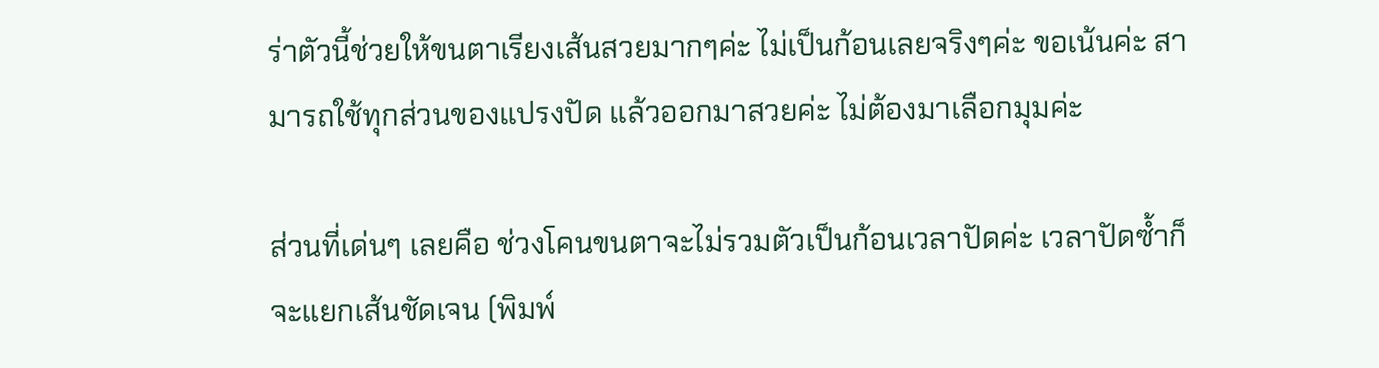ร่าตัวนี้ช่วยให้ขนตาเรียงเส้นสวยมากๆค่ะ ไม่เป็นก้อนเลยจริงๆค่ะ ขอเน้นค่ะ สามารถใช้ทุกส่วนของแปรงปัด แล้วออกมาสวยค่ะ ไม่ต้องมาเลือกมุมค่ะ

ส่วนที่เด่นๆ เลยคือ ช่วงโคนขนตาจะไม่รวมตัวเป็นก้อนเวลาปัดค่ะ เวลาปัดซ้ำก็จะแยกเส้นชัดเจน (พิมพ์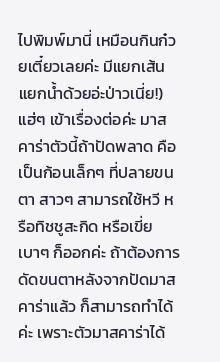ไปพิมพ์มานี่ เหมือนกินก๋วยเตี๋ยวเลยค่ะ มีแยกเส้น แยกน้ำด้วยอ่ะป่าวเนี่ย!) แฮ่ๆ เข้าเรื่องต่อค่ะ มาสคาร่าตัวนี้ถ้าปัดพลาด คือเป็นก้อนเล็กๆ ที่ปลายขนตา สาวๆ สามารถใช้หวี หรือทิชชูสะกิด หรือเขี่ยเบาๆ ก็ออกค่ะ ถ้าต้องการดัดขนตาหลังจากปัดมาสคาร่าแล้ว ก็สามารถทำได้ค่ะ เพราะตัวมาสคาร่าได้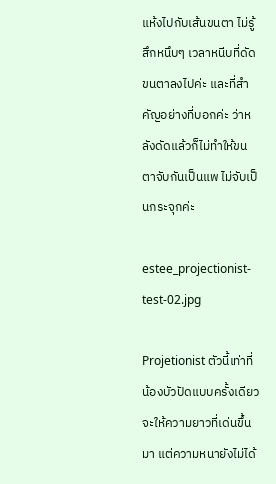แห้งไปกับเส้นขนตา ไม่รู้สึกหนึบๆ เวลาหนีบที่ดัดขนตาลงไปค่ะ และที่สำคัญอย่างที่บอกค่ะ ว่าหลังดัดแล้วก็ไม่ทำให้ขนตาจับกันเป็นแพ ไม่จับเป็นกระจุกค่ะ

estee_projectionist-test-02.jpg

Projetionist ตัวนี้เท่าที่น้องบัวปัดแบบครั้งเดียว จะให้ความยาวที่เด่นขึ้นมา แต่ความหนายังไม่ได้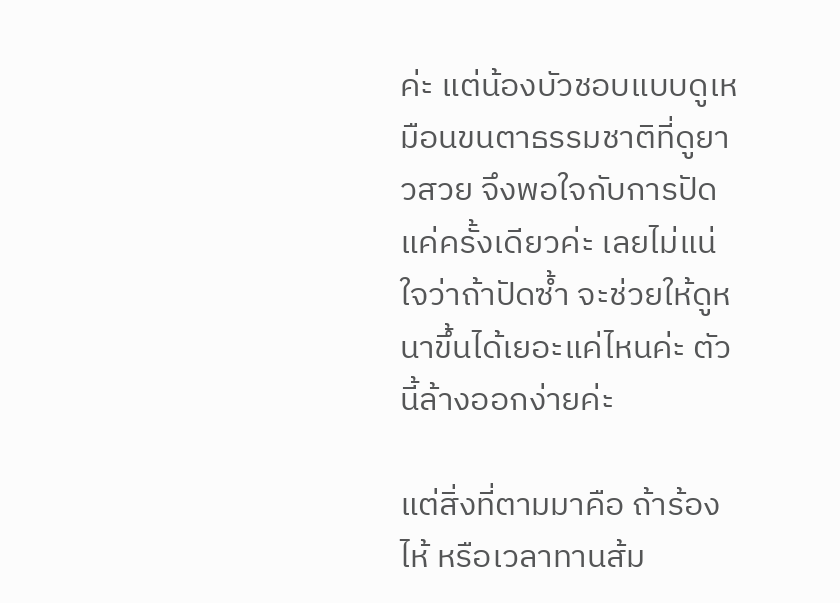ค่ะ แต่น้องบัวชอบแบบดูเหมือนขนตาธรรมชาติที่ดูยาวสวย จึงพอใจกับการปัดแค่ครั้งเดียวค่ะ เลยไม่แน่ใจว่าถ้าปัดซ้ำ จะช่วยให้ดูหนาขึ้นได้เยอะแค่ไหนค่ะ ตัวนี้ล้างออกง่ายค่ะ

แต่สิ่งที่ตามมาคือ ถ้าร้องไห้ หรือเวลาทานส้ม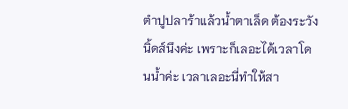ตำปูปลาร้าแล้วน้ำตาเล็ด ต้องระวังนิ้ดส์นึงค่ะ เพราะก็เลอะได้เวลาโดนน้ำค่ะ เวลาเลอะนี่ทำให้สา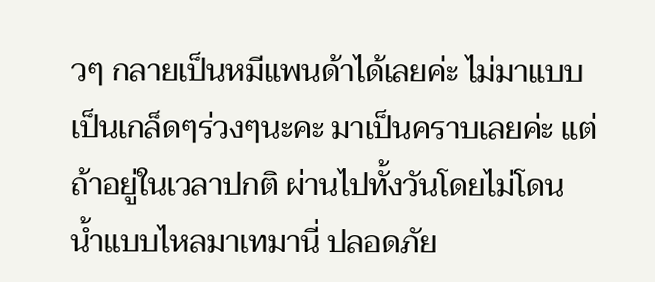วๆ กลายเป็นหมีแพนด้าได้เลยค่ะ ไม่มาแบบเป็นเกล็ดๆร่วงๆนะคะ มาเป็นคราบเลยค่ะ แต่ถ้าอยู่ในเวลาปกติ ผ่านไปทั้งวันโดยไม่โดนน้ำแบบไหลมาเทมานี่ ปลอดภัย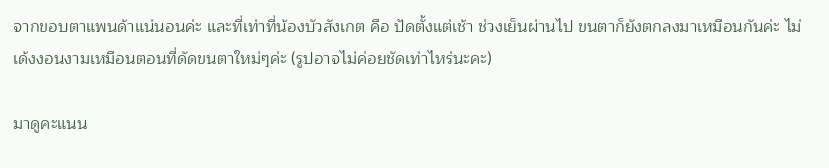จากขอบตาแพนด้าแน่นอนค่ะ และที่เท่าที่น้องบัวสังเกต คือ ปัดตั้งแต่เช้า ช่วงเย็นผ่านไป ขนตาก็ยังตกลงมาเหมือนกันค่ะ ไม่เด้งงอนงามเหมือนตอนที่ดัดขนตาใหม่ๆค่ะ (รูปอาจไม่ค่อยชัดเท่าไหร่นะคะ)

มาดูคะแนน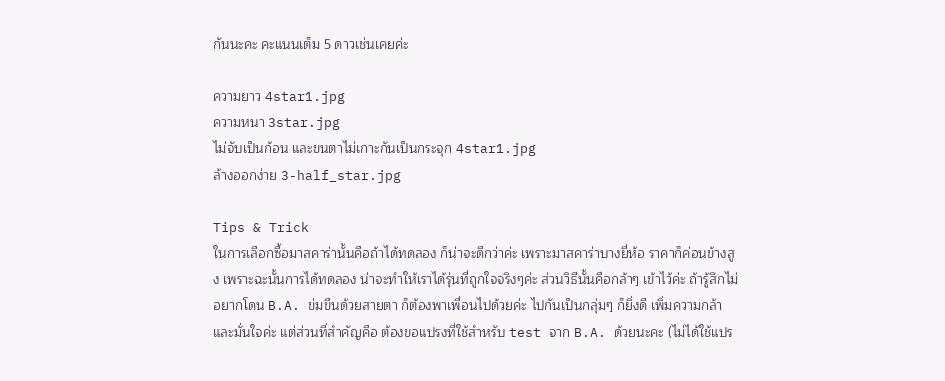กันนะคะ คะแนนเต็ม 5 ดาวเช่นเคยค่ะ

ความยาว 4star1.jpg
ความหนา 3star.jpg
ไม่จับเป็นก้อน และขนตาไม่เกาะกันเป็นกระจุก 4star1.jpg
ล้างออกง่าย 3-half_star.jpg

Tips & Trick
ในการเลือกซื้อมาสคาร่านั้นคือถ้าได้ทดลอง ก็น่าจะดีกว่าค่ะ เพราะมาสคาร่าบางยี่ห้อ ราคาก็ค่อนข้างสูง เพราะฉะนั้นการได้ทดลอง น่าจะทำให้เราได้รุ่นที่ถูกใจจริงๆค่ะ ส่วนวิธีนั้นคือกล้าๆ เข้าไว้ค่ะ ถ้ารู้สึกไม่อยากโดน B.A. ข่มขืนด้วยสายตา ก็ต้องพาเพื่อนไปด้วยค่ะ ไปกันเป็นกลุ่มๆ ก็ยิ่งดี เพิ่มความกล้า และมั่นใจค่ะ แต่ส่วนที่สำคัญคือ ต้องขอแปรงที่ใช้สำหรับ test จาก B.A. ด้วยนะคะ (ไม่ได้ใช้แปร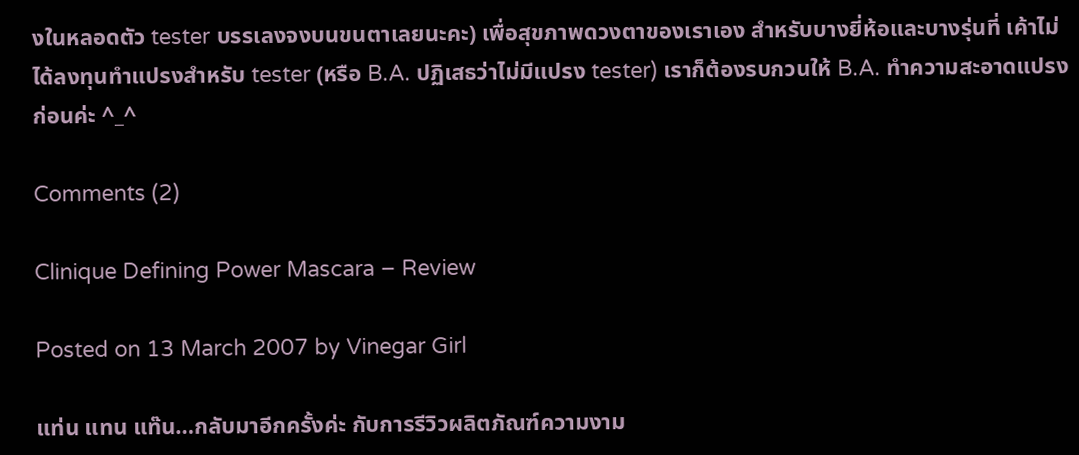งในหลอดตัว tester บรรเลงจงบนขนตาเลยนะคะ) เพื่อสุขภาพดวงตาของเราเอง สำหรับบางยี่ห้อและบางรุ่นที่ เค้าไม่ได้ลงทุนทำแปรงสำหรับ tester (หรือ B.A. ปฏิเสธว่าไม่มีแปรง tester) เราก็ต้องรบกวนให้ B.A. ทำความสะอาดแปรงก่อนค่ะ ^_^

Comments (2)

Clinique Defining Power Mascara – Review

Posted on 13 March 2007 by Vinegar Girl

แท่น แทน แท๊น…กลับมาอีกครั้งค่ะ กับการรีวิวผลิตภัณฑ์ความงาม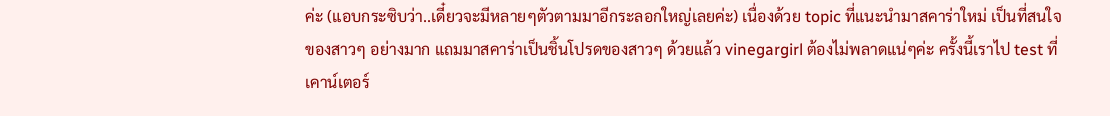ค่ะ (แอบกระซิบว่า..เดี๋ยวจะมีหลายๆตัวตามมาอีกระลอกใหญ่เลยค่ะ) เนื่องด้วย topic ที่แนะนำมาสคาร่าใหม่ เป็นที่สนใจของสาวๆ อย่างมาก แถมมาสคาร่าเป็นชิ้นโปรดของสาวๆ ด้วยแล้ว vinegargirl ต้องไม่พลาดแน่ๆค่ะ ครั้งนี้เราไป test ที่เคาน์เตอร์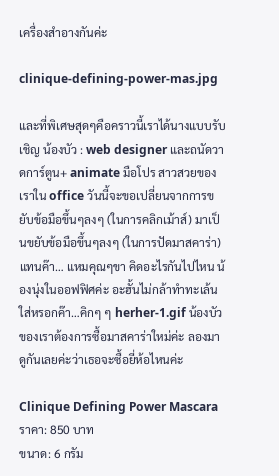เครื่องสำอางกันค่ะ

clinique-defining-power-mas.jpg

และที่พิเศษสุดๆคือคราวนี้เราได้นางแบบรับเชิญ น้องบัว : web designer และถนัดวาดการ์ตูน+ animate มือโปร สาวสวยของเราใน office วันนี้จะขอเปลี่ยนจากการขยับข้อมือขึ้นๆลงๆ (ในการคลิกเม้าส์) มาเป็นขยับข้อมือขึ้นๆลงๆ (ในการปัดมาสคาร่า) แทนค๊า… แหมคุณๆขา คิดอะไรกันไปไหน น้องนุ่งในออฟฟิศค่ะ อะฮั้นไม่กล้าทำทะเล้นใส่หรอกค๊า…คิกๆ ๆ herher-1.gif น้องบัวของเราต้องการซื้อมาสคาร่าใหม่ค่ะ ลองมาดูกันเลยค่ะว่าเธอจะซื้อยี่ห้อไหนค่ะ

Clinique Defining Power Mascara
ราคา: 850 บาท
ขนาด: 6 กรัม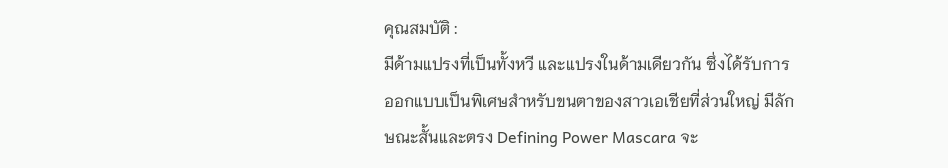คุณสมบัติ :
มีด้ามแปรงที่เป็นทั้งหวี และแปรงในด้ามเดียวกัน ซึ่งได้รับการออกแบบเป็นพิเศษสำหรับขนตาของสาวเอเชียที่ส่วนใหญ่ มีลักษณะสั้นและตรง Defining Power Mascara จะ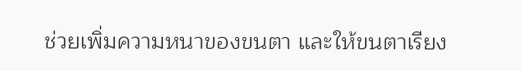ช่วยเพิ่มความหนาของขนตา และให้ขนตาเรียง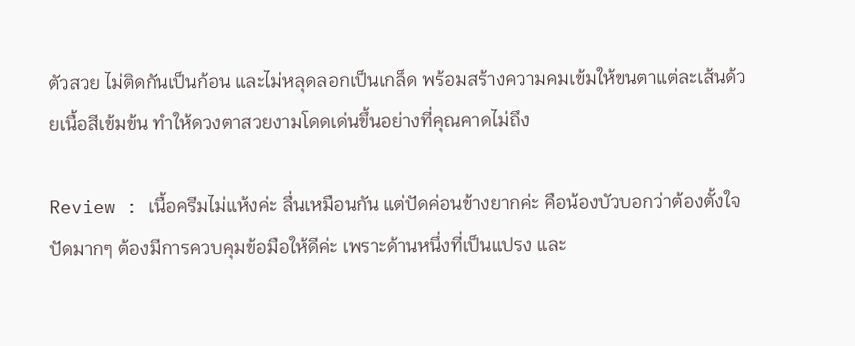ตัวสวย ไม่ติดกันเป็นก้อน และไม่หลุดลอกเป็นเกล็ด พร้อมสร้างความคมเข้มให้ขนตาแต่ละเส้นด้วยเนื้อสีเข้มข้น ทำให้ดวงตาสวยงามโดดเด่นขึ้นอย่างที่คุณคาดไม่ถึง

Review : เนื้อครีมไม่แห้งค่ะ ลื่นเหมือนกัน แต่ปัดค่อนข้างยากค่ะ คือน้องบัวบอกว่าต้องตั้งใจปัดมากๆ ต้องมีการควบคุมข้อมือให้ดีค่ะ เพราะด้านหนึ่งที่เป็นแปรง และ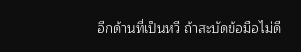อีกด้านที่เป็นหวี ถ้าสะบัดข้อมือไม่ดี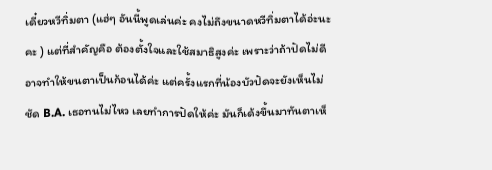เดี๋ยวหวีทิ่มตา (แฮ่ๆ อันนี้พูดเล่นค่ะ คงไม่ถึงขนาดหวีทิ่มตาได้อ่ะนะคะ ) แต่ที่สำคัญคือ ต้องตั้งใจและใช้สมาธิสูงค่ะ เพราะว่าถ้าปัดไม่ดี อาจทำให้ขนตาเป็นก้อนได้ค่ะ แต่ครั้งแรกที่น้องบัวปัดจะยังเห็นไม่ชัด B.A. เธอทนไม่ไหว เลยทำการปัดให้ค่ะ มันก็เด้งขึ้นมาทันตาเห็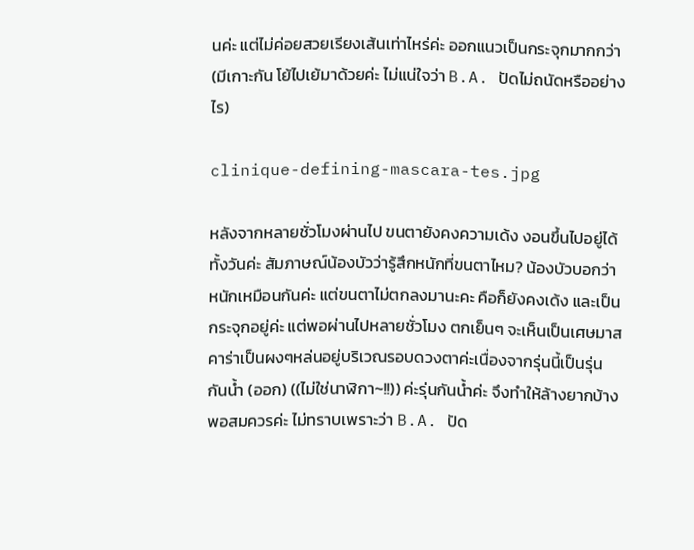นค่ะ แต่ไม่ค่อยสวยเรียงเส้นเท่าไหร่ค่ะ ออกแนวเป็นกระจุกมากกว่า (มีเกาะกัน โย้ไปเย้มาด้วยค่ะ ไม่แน่ใจว่า B.A. ปัดไม่ถนัดหรืออย่างไร)

clinique-defining-mascara-tes.jpg

หลังจากหลายชั่วโมงผ่านไป ขนตายังคงความเด้ง งอนขึ้นไปอยู่ได้ทั้งวันค่ะ สัมภาษณ์น้องบัวว่ารู้สึกหนักที่ขนตาไหม? น้องบัวบอกว่าหนักเหมือนกันค่ะ แต่ขนตาไม่ตกลงมานะคะ คือก็ยังคงเด้ง และเป็นกระจุกอยู่ค่ะ แต่พอผ่านไปหลายชั่วโมง ตกเย็นๆ จะเห็นเป็นเศษมาสคาร่าเป็นผงๆหล่นอยู่บริเวณรอบดวงตาค่ะเนื่องจากรุ่นนี้เป็นรุ่นกันน้ำ (ออก) ((ไม่ใช่นาฬิกา~!!)) ค่ะรุ่นกันน้ำค่ะ จึงทำให้ล้างยากบ้างพอสมควรค่ะ ไม่ทราบเพราะว่า B.A. ปัด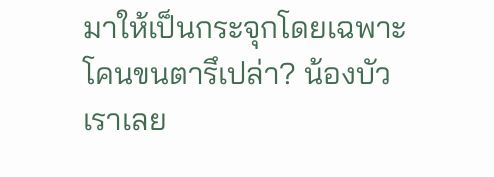มาให้เป็นกระจุกโดยเฉพาะโคนขนตารึเปล่า? น้องบัวเราเลย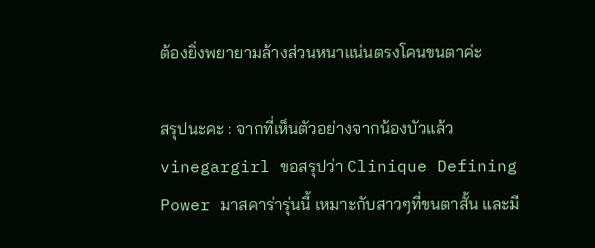ต้องยิ่งพยายามล้างส่วนหนาแน่นตรงโคนขนตาค่ะ

สรุปนะคะ : จากที่เห็นตัวอย่างจากน้องบัวแล้ว vinegargirl ขอสรุปว่า Clinique Defining Power มาสคาร่ารุ่นนี้ เหมาะกับสาวๆที่ขนตาสั้น และมี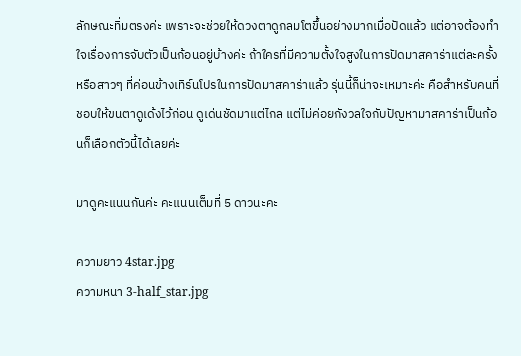ลักษณะทิ่มตรงค่ะ เพราะจะช่วยให้ดวงตาดูกลมโตขึ้นอย่างมากเมื่อปัดแล้ว แต่อาจต้องทำใจเรื่องการจับตัวเป็นก้อนอยู่บ้างค่ะ ถ้าใครที่มีความตั้งใจสูงในการปัดมาสคาร่าแต่ละครั้ง หรือสาวๆ ที่ค่อนข้างเทิร์นโปรในการปัดมาสคาร่าแล้ว รุ่นนี้ก็น่าจะเหมาะค่ะ คือสำหรับคนที่ชอบให้ขนตาดูเด้งไว้ก่อน ดูเด่นชัดมาแต่ไกล แต่ไม่ค่อยกังวลใจกับปัญหามาสคาร่าเป็นก้อนก็เลือกตัวนี้ได้เลยค่ะ

มาดูคะแนนกันค่ะ คะแนนเต็มที่ 5 ดาวนะคะ

ความยาว 4star.jpg
ความหนา 3-half_star.jpg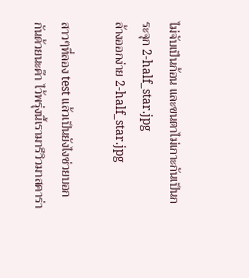ไม่จับเป็นก้อน และขนตาไม่เกาะกันเป็นกระจุก 2-half_star.jpg
ล้างออกง่าย 2-half_star.jpg

สาวๆที่ลอง test แล้วเป็นยังไงช่วยบอกกันด้วยนะค๊า ไว้พรุ่งนี้เรามารีวิวมาสคาร่า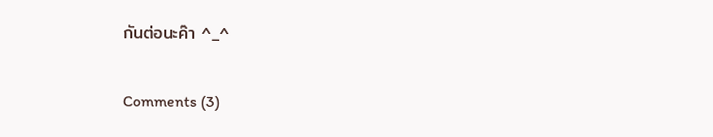กันต่อนะค๊า ^_^

Comments (3)